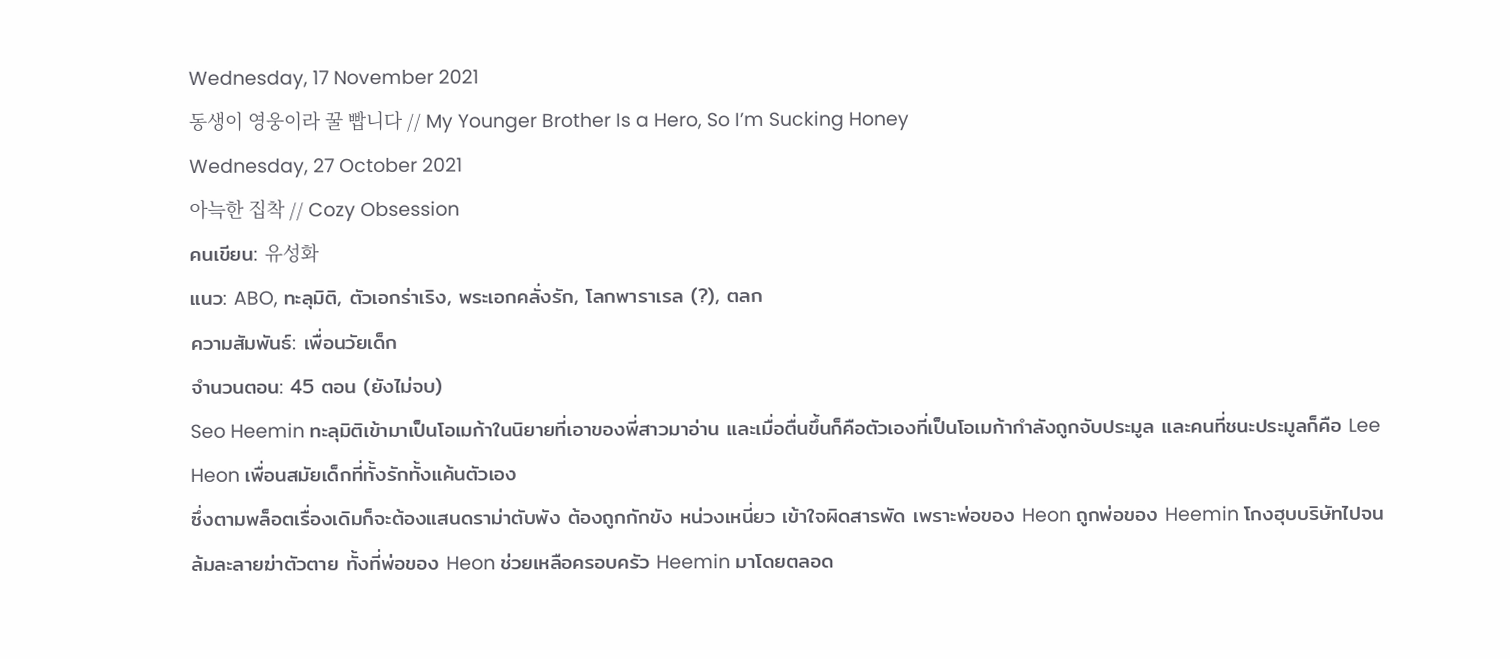Wednesday, 17 November 2021
동생이 영웅이라 꿀 빱니다 // My Younger Brother Is a Hero, So I’m Sucking Honey
Wednesday, 27 October 2021
아늑한 집착 // Cozy Obsession
คนเขียน: 유성화
แนว: ABO, ทะลุมิติ, ตัวเอกร่าเริง, พระเอกคลั่งรัก, โลกพาราเรล (?), ตลก
ความสัมพันธ์: เพื่อนวัยเด็ก
จำนวนตอน: 45 ตอน (ยังไม่จบ)
Seo Heemin ทะลุมิติเข้ามาเป็นโอเมก้าในนิยายที่เอาของพี่สาวมาอ่าน และเมื่อตื่นขึ้นก็คือตัวเองที่เป็นโอเมก้ากำลังถูกจับประมูล และคนที่ชนะประมูลก็คือ Lee Heon เพื่อนสมัยเด็กที่ทั้งรักทั้งแค้นตัวเอง
ซึ่งตามพล็อตเรื่องเดิมก็จะต้องแสนดราม่าตับพัง ต้องถูกกักขัง หน่วงเหนี่ยว เข้าใจผิดสารพัด เพราะพ่อของ Heon ถูกพ่อของ Heemin โกงฮุบบริษัทไปจนล้มละลายฆ่าตัวตาย ทั้งที่พ่อของ Heon ช่วยเหลือครอบครัว Heemin มาโดยตลอด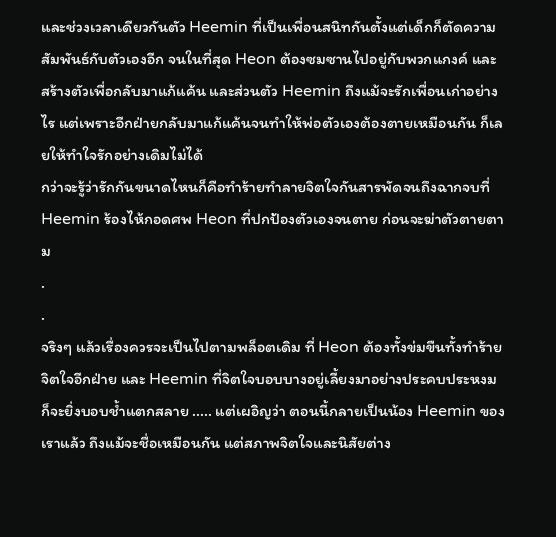และช่วงเวลาเดียวกันตัว Heemin ที่เป็นเพื่อนสนิทกันตั้งแต่เด็กก็ตัดความสัมพันธ์กับตัวเองอีก จนในที่สุด Heon ต้องซมซานไปอยู่กับพวกแกงค์ และสร้างตัวเพื่อกลับมาแก้แค้น และส่วนตัว Heemin ถึงแม้จะรักเพื่อนเก่าอย่างไร แต่เพราะอีกฝ่ายกลับมาแก้แค้นจนทำให้พ่อตัวเองต้องตายเหมือนกัน ก็เลยให้ทำใจรักอย่างเดิมไม่ได้
กว่าจะรู้ว่ารักกันขนาดไหนก็คือทำร้ายทำลายจิตใจกันสารพัดจนถึงฉากจบที่ Heemin ร้องไห้กอดศพ Heon ที่ปกป้องตัวเองจนตาย ก่อนจะฆ่าตัวตายตาม
.
.
จริงๆ แล้วเรื่องควรจะเป็นไปตามพล็อตเดิม ที่ Heon ต้องทั้งข่มขืนทั้งทำร้ายจิตใจอีกฝ่าย และ Heemin ที่จิตใจบอบบางอยู่เลี้ยงมาอย่างประคบประหงมก็จะยิ่งบอบช้ำแตกสลาย ..... แต่เผอิญว่า ตอนนี้กลายเป็นน้อง Heemin ของเราแล้ว ถึงแม้จะชื่อเหมือนกัน แต่สภาพจิตใจและนิสัยต่าง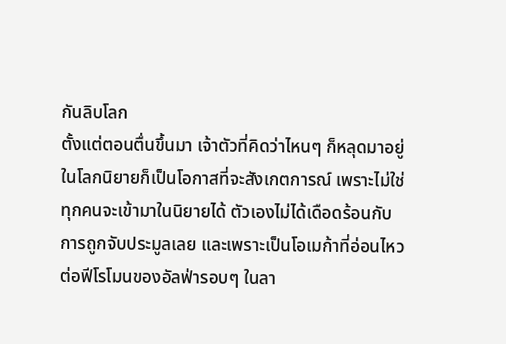กันลิบโลก
ตั้งแต่ตอนตื่นขึ้นมา เจ้าตัวที่คิดว่าไหนๆ ก็หลุดมาอยู่ในโลกนิยายก็เป็นโอกาสที่จะสังเกตการณ์ เพราะไม่ใช่ทุกคนจะเข้ามาในนิยายได้ ตัวเองไม่ได้เดือดร้อนกับการถูกจับประมูลเลย และเพราะเป็นโอเมก้าที่อ่อนไหวต่อฟีโรโมนของอัลฟ่ารอบๆ ในลา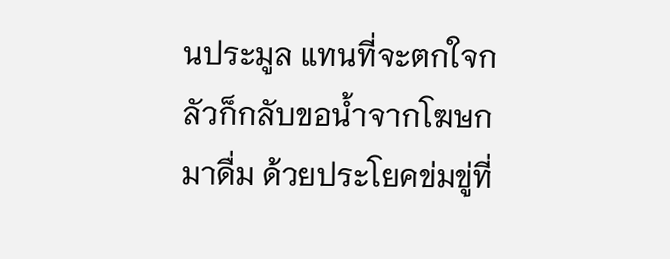นประมูล แทนที่จะตกใจกลัวก็กลับขอน้ำจากโฆษกมาดื่ม ด้วยประโยคข่มขู่ที่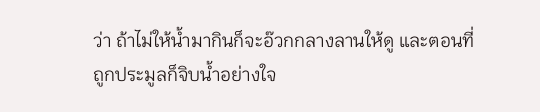ว่า ถ้าไม่ให้น้ำมากินก็จะอ๊วกกลางลานให้ดู และตอนที่ถูกประมูลก็จิบน้ำอย่างใจ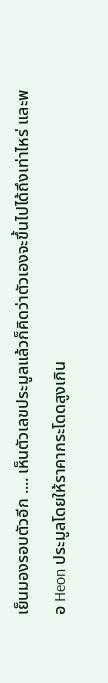เย็นมองรอบตัวอีก .... เห็นตัวเลขประมูลแล้วก็คิดว่าตัวเองจะขึ้นไปได้ถึงเท่าไหร่ และพอ Heon ประมูลโดยให้ราคากระโดดสูงเกิน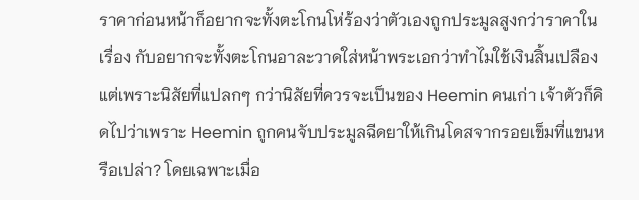ราคาก่อนหน้าก็อยากจะทั้งตะโกนโห่ร้องว่าตัวเองถูกประมูลสูงกว่าราคาในเรื่อง กับอยากจะทั้งตะโกนอาละวาดใส่หน้าพระเอกว่าทำไมใช้เงินสิ้นเปลือง
แต่เพราะนิสัยที่แปลกๆ กว่านิสัยที่ควรจะเป็นของ Heemin คนเก่า เจ้าตัวก็คิดไปว่าเพราะ Heemin ถูกคนจับประมูลฉีดยาให้เกินโดสจากรอยเข็มที่แขนหรือเปล่า? โดยเฉพาะเมื่อ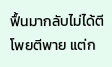ฟื้นมากลับไม่ได้ตีโพยตีพาย แต่ก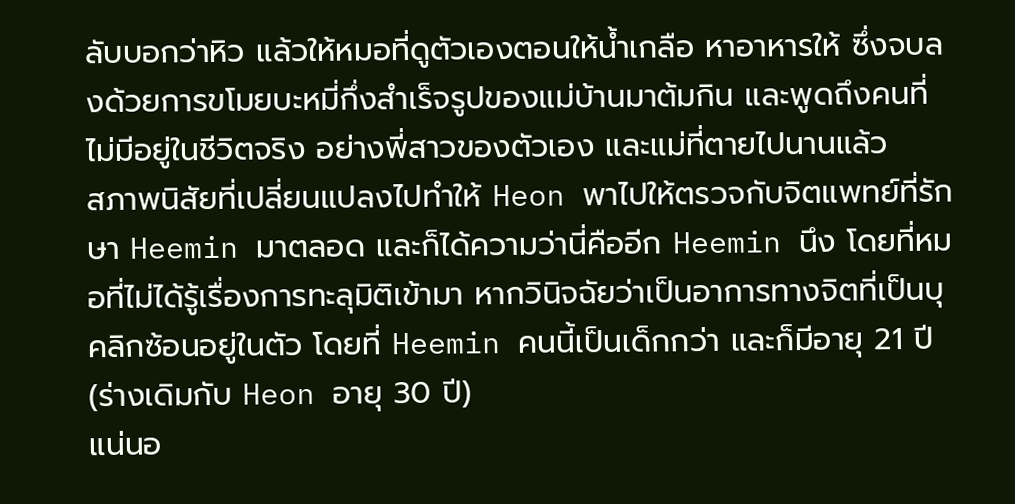ลับบอกว่าหิว แล้วให้หมอที่ดูตัวเองตอนให้น้ำเกลือ หาอาหารให้ ซึ่งจบลงด้วยการขโมยบะหมี่กึ่งสำเร็จรูปของแม่บ้านมาต้มกิน และพูดถึงคนที่ไม่มีอยู่ในชีวิตจริง อย่างพี่สาวของตัวเอง และแม่ที่ตายไปนานแล้ว
สภาพนิสัยที่เปลี่ยนแปลงไปทำให้ Heon พาไปให้ตรวจกับจิตแพทย์ที่รักษา Heemin มาตลอด และก็ได้ความว่านี่คืออีก Heemin นึง โดยที่หมอที่ไม่ได้รู้เรื่องการทะลุมิติเข้ามา หากวินิจฉัยว่าเป็นอาการทางจิตที่เป็นบุคลิกซ้อนอยู่ในตัว โดยที่ Heemin คนนี้เป็นเด็กกว่า และก็มีอายุ 21 ปี (ร่างเดิมกับ Heon อายุ 30 ปี)
แน่นอ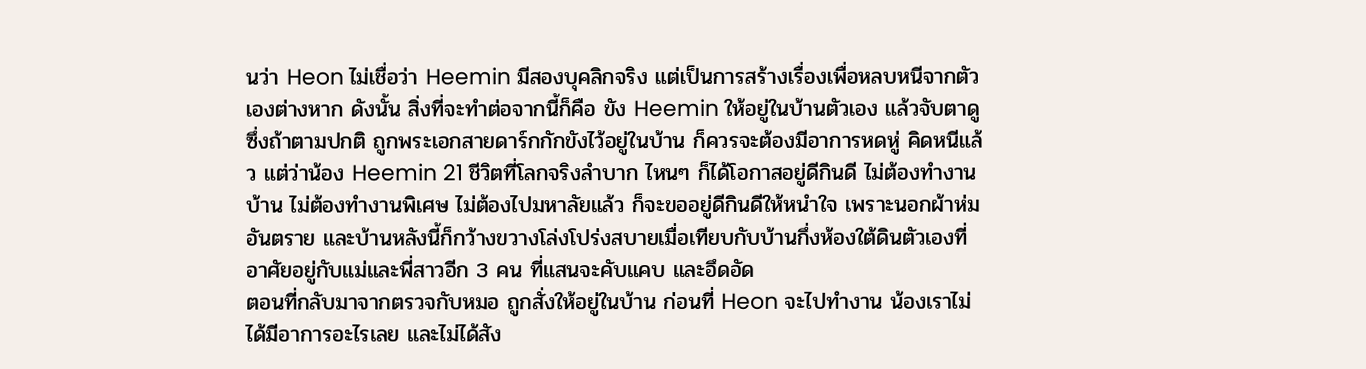นว่า Heon ไม่เชื่อว่า Heemin มีสองบุคลิกจริง แต่เป็นการสร้างเรื่องเพื่อหลบหนีจากตัวเองต่างหาก ดังนั้น สิ่งที่จะทำต่อจากนี้ก็คือ ขัง Heemin ให้อยู่ในบ้านตัวเอง แล้วจับตาดู ซึ่งถ้าตามปกติ ถูกพระเอกสายดาร์กกักขังไว้อยู่ในบ้าน ก็ควรจะต้องมีอาการหดหู่ คิดหนีแล้ว แต่ว่าน้อง Heemin 21 ชีวิตที่โลกจริงลำบาก ไหนๆ ก็ได้โอกาสอยู่ดีกินดี ไม่ต้องทำงานบ้าน ไม่ต้องทำงานพิเศษ ไม่ต้องไปมหาลัยแล้ว ก็จะขออยู่ดีกินดีให้หนำใจ เพราะนอกผ้าห่มอันตราย และบ้านหลังนี้ก็กว้างขวางโล่งโปร่งสบายเมื่อเทียบกับบ้านกึ่งห้องใต้ดินตัวเองที่อาศัยอยู่กับแม่และพี่สาวอีก 3 คน ที่แสนจะคับแคบ และอึดอัด
ตอนที่กลับมาจากตรวจกับหมอ ถูกสั่งให้อยู่ในบ้าน ก่อนที่ Heon จะไปทำงาน น้องเราไม่ได้มีอาการอะไรเลย และไม่ได้สัง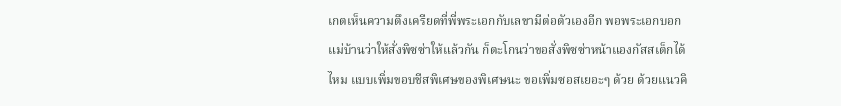เกตเห็นความตึงเครียดที่พี่พระเอกกับเลขามีต่อตัวเองอีก พอพระเอกบอกแม่บ้านว่าให้สั่งพิซซ่าให้แล้วกัน ก็ตะโกนว่าขอสั่งพิซซ่าหน้าแองกัสสเต็กได้ไหม แบบเพิ่มขอบชีสพิเศษของพิเศษนะ ขอเพิ่มซอสเยอะๆ ด้วย ด้วยแนวคิ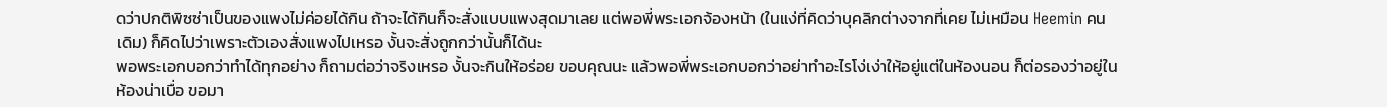ดว่าปกติพิซซ่าเป็นของแพงไม่ค่อยได้กิน ถ้าจะได้กินก็จะสั่งแบบแพงสุดมาเลย แต่พอพี่พระเอกจ้องหน้า (ในแง่ที่คิดว่าบุคลิกต่างจากที่เคย ไม่เหมือน Heemin คนเดิม) ก็คิดไปว่าเพราะตัวเองสั่งแพงไปเหรอ งั้นจะสั่งถูกกว่านั้นก็ได้นะ
พอพระเอกบอกว่าทำได้ทุกอย่าง ก็ถามต่อว่าจริงเหรอ งั้นจะกินให้อร่อย ขอบคุณนะ แล้วพอพี่พระเอกบอกว่าอย่าทำอะไรโง่เง่าให้อยู่แต่ในห้องนอน ก็ต่อรองว่าอยู่ในห้องน่าเบื่อ ขอมา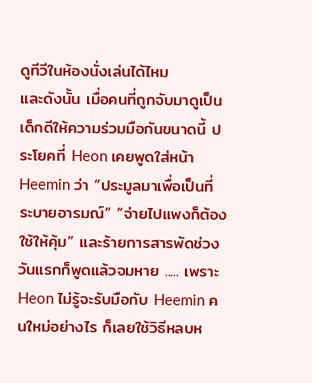ดูทีวีในห้องนั่งเล่นได้ไหม
และดังนั้น เมื่อคนที่ถูกจับมาดูเป็นเด็กดีให้ความร่วมมือกันขนาดนี้ ประโยคที่ Heon เคยพูดใส่หน้า Heemin ว่า “ประมูลมาเพื่อเป็นที่ระบายอารมณ์” “จ่ายไปแพงก็ต้องใช้ให้คุ้ม” และร้ายการสารพัดช่วงวันแรกก็พูดแล้วจมหาย ..... เพราะ Heon ไม่รู้จะรับมือกับ Heemin คนใหม่อย่างไร ก็เลยใช้วิธีหลบห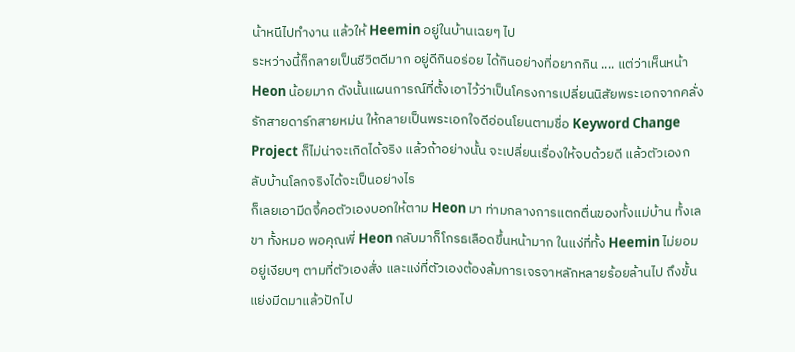น้าหนีไปทำงาน แล้วให้ Heemin อยู่ในบ้านเฉยๆ ไป
ระหว่างนี้ก็กลายเป็นชีวิตดีมาก อยู่ดีกินอร่อย ได้กินอย่างที่อยากกิน .... แต่ว่าเห็นหน้า Heon น้อยมาก ดังนั้นแผนการณ์ที่ตั้งเอาไว้ว่าเป็นโครงการเปลี่ยนนิสัยพระเอกจากคลั่งรักสายดาร์กสายหม่น ให้กลายเป็นพระเอกใจดีอ่อนโยนตามชื่อ Keyword Change Project ก็ไม่น่าจะเกิดได้จริง แล้วถ้าอย่างนั้น จะเปลี่ยนเรื่องให้จบด้วยดี แล้วตัวเองกลับบ้านโลกจริงได้จะเป็นอย่างไร
ก็เลยเอามีดจี้คอตัวเองบอกให้ตาม Heon มา ท่ามกลางการแตกตื่นของทั้งแม่บ้าน ทั้งเลขา ทั้งหมอ พอคุณพี่ Heon กลับมาก็โกรธเลือดขึ้นหน้ามาก ในแง่ที่ทั้ง Heemin ไม่ยอมอยู่เงียบๆ ตามที่ตัวเองสั่ง และแง่ที่ตัวเองต้องล้มการเจรจาหลักหลายร้อยล้านไป ถึงขั้นแย่งมีดมาแล้วปักไป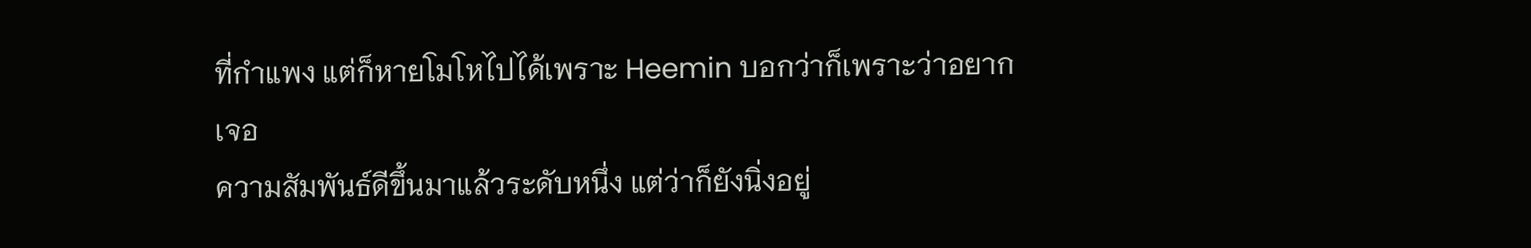ที่กำแพง แต่ก็หายโมโหไปได้เพราะ Heemin บอกว่าก็เพราะว่าอยากเจอ
ความสัมพันธ์ดีขึ้นมาแล้วระดับหนึ่ง แต่ว่าก็ยังนิ่งอยู่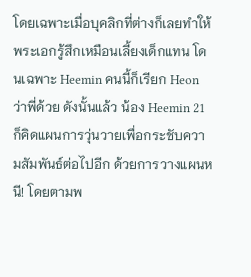โดยเฉพาะเมื่อบุคลิกที่ต่างก็เลยทำให้พระเอกรู้สึกเหมือนเลี้ยงเด็กแทน โดนเฉพาะ Heemin คนนี้ก็เรียก Heon ว่าพี่ด้วย ดังนั้นแล้ว น้อง Heemin 21 ก็คิดแผนการวุ่นวายเพื่อกระชับความสัมพันธ์ต่อไปอีก ด้วยการวางแผนหนี! โดยตามพ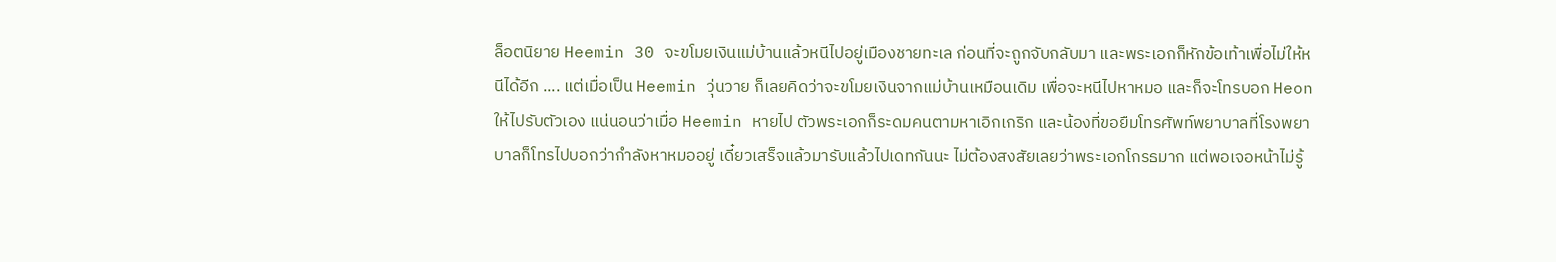ล็อตนิยาย Heemin 30 จะขโมยเงินแม่บ้านแล้วหนีไปอยู่เมืองชายทะเล ก่อนที่จะถูกจับกลับมา และพระเอกก็หักข้อเท้าเพื่อไม่ให้หนีได้อีก .... แต่เมื่อเป็น Heemin วุ่นวาย ก็เลยคิดว่าจะขโมยเงินจากแม่บ้านเหมือนเดิม เพื่อจะหนีไปหาหมอ และก็จะโทรบอก Heon ให้ไปรับตัวเอง แน่นอนว่าเมื่อ Heemin หายไป ตัวพระเอกก็ระดมคนตามหาเอิกเกริก และน้องที่ขอยืมโทรศัพท์พยาบาลที่โรงพยาบาลก็โทรไปบอกว่ากำลังหาหมออยู่ เดี๋ยวเสร็จแล้วมารับแล้วไปเดทกันนะ ไม่ต้องสงสัยเลยว่าพระเอกโกรธมาก แต่พอเจอหน้าไม่รู้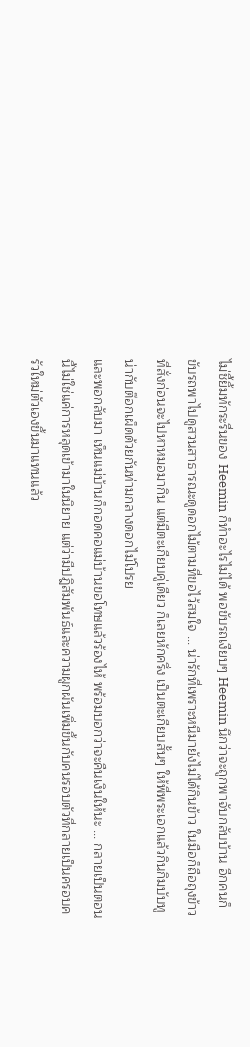ไม่ชี้ยิ้มทักระรื่นของ Heemin ก็ทำอะไรไม่ได้ พอขับรถเงียบๆ Heemin นึกว่าจะถูกพาจับกลับบ้าน อีกคนก็ขับรถพาไปดูสวนสาธารณะดูดอกไม้ตามที่ขอไว้สมใจ ... น่ารักที่เพราะหนีมายังไม่ได้กินข้าว ในมือก็ถือถุงข้าวที่สั่งก่อนจะไปหาหมอมากิน แต่มีตะเกียบคู่เดียว ก็เลยหักครึ่ง เป็นตะเกียบสั้นๆ ให้พี่พระเอกแล้วกินกิมบับทูน่ากับต๊อกเผ็ดด้วยกันท่ามกลางดอกไม้โปรย
และพอกลับมา เห็นแม่บ้านก็กอดคอแม่บ้านขอโทษแล้วร้องไห้ พร้อมบอกว่าจะคืนเงินให้นะ ... กลายเป็นตอนนี้ไม่ใช่แค่การหลุดเข้ามาในนิยาย แต่ว่ามีปฎิสัมพันธ์และความผูกผันเพิ่มขึ้นกับคนรอบตัวที่กลายเป็นครอบครัวใหม่ตัวเองขึ้นมาแทนแล้ว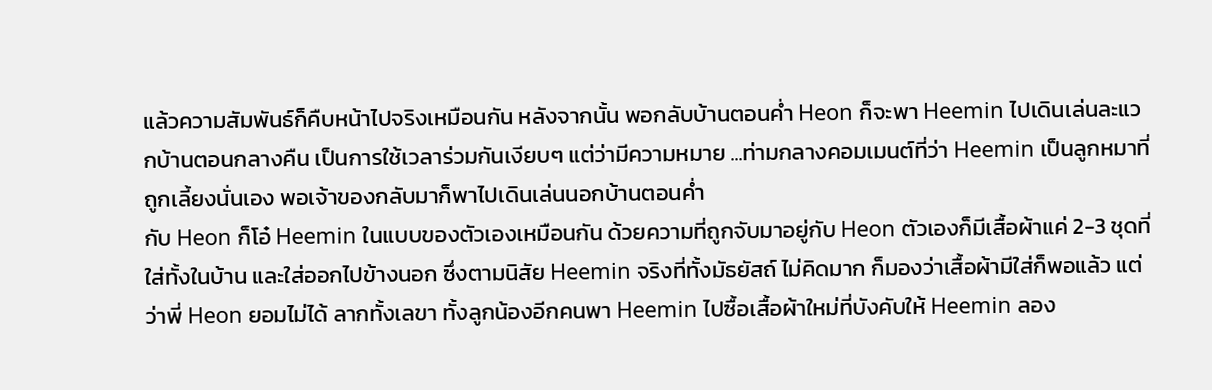แล้วความสัมพันธ์ก็คืบหน้าไปจริงเหมือนกัน หลังจากนั้น พอกลับบ้านตอนค่ำ Heon ก็จะพา Heemin ไปเดินเล่นละแวกบ้านตอนกลางคืน เป็นการใช้เวลาร่วมกันเงียบๆ แต่ว่ามีความหมาย ...ท่ามกลางคอมเมนต์ที่ว่า Heemin เป็นลูกหมาที่ถูกเลี้ยงนั่นเอง พอเจ้าของกลับมาก็พาไปเดินเล่นนอกบ้านตอนค่ำ
กับ Heon ก็โอ๋ Heemin ในแบบของตัวเองเหมือนกัน ด้วยความที่ถูกจับมาอยู่กับ Heon ตัวเองก็มีเสื้อผ้าแค่ 2-3 ชุดที่ใส่ทั้งในบ้าน และใส่ออกไปข้างนอก ซึ่งตามนิสัย Heemin จริงที่ทั้งมัธยัสถ์ ไม่คิดมาก ก็มองว่าเสื้อผ้ามีใส่ก็พอแล้ว แต่ว่าพี่ Heon ยอมไม่ได้ ลากทั้งเลขา ทั้งลูกน้องอีกคนพา Heemin ไปซื้อเสื้อผ้าใหม่ที่บังคับให้ Heemin ลอง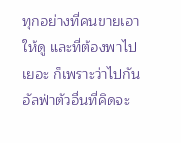ทุกอย่างที่คนขายเอาให้ดู และที่ต้องพาไปเยอะ ก็เพราะว่าไปกันอัลฟ่าตัวอื่นที่คิดจะ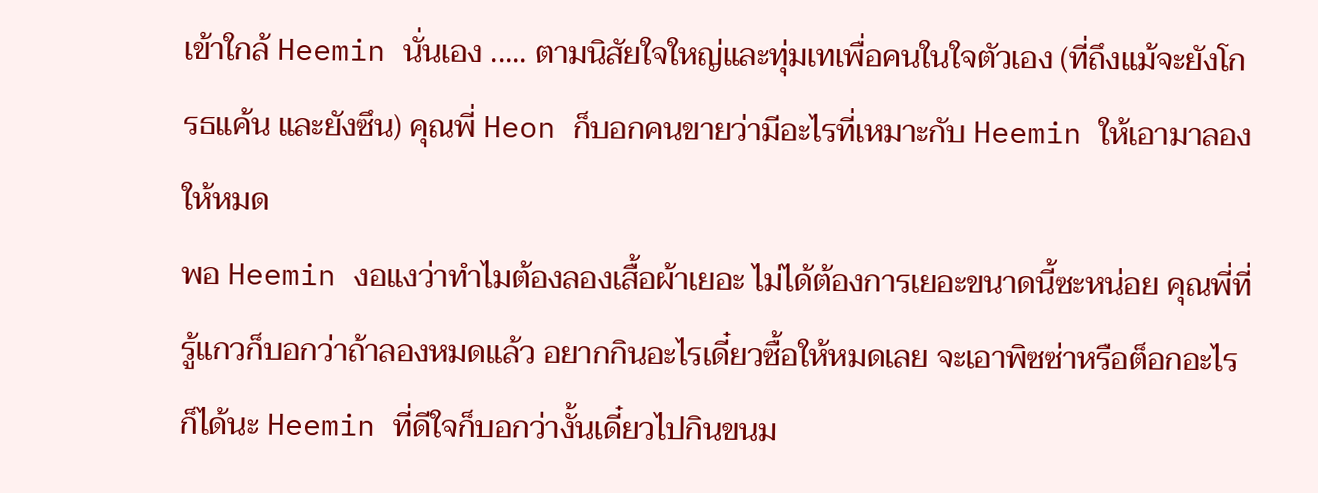เข้าใกล้ Heemin นั่นเอง ..... ตามนิสัยใจใหญ่และทุ่มเทเพื่อคนในใจตัวเอง (ที่ถึงแม้จะยังโกรธแค้น และยังซึน) คุณพี่ Heon ก็บอกคนขายว่ามีอะไรที่เหมาะกับ Heemin ให้เอามาลองให้หมด
พอ Heemin งอแงว่าทำไมต้องลองเสื้อผ้าเยอะ ไม่ได้ต้องการเยอะขนาดนี้ซะหน่อย คุณพี่ที่รู้แกวก็บอกว่าถ้าลองหมดแล้ว อยากกินอะไรเดี๋ยวซื้อให้หมดเลย จะเอาพิซซ่าหรือต็อกอะไรก็ได้นะ Heemin ที่ดีใจก็บอกว่างั้นเดี๋ยวไปกินขนม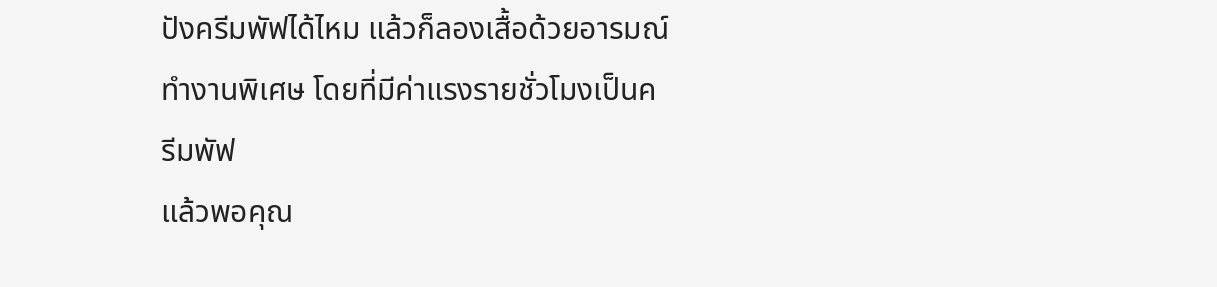ปังครีมพัฟได้ไหม แล้วก็ลองเสื้อด้วยอารมณ์ทำงานพิเศษ โดยที่มีค่าแรงรายชั่วโมงเป็นครีมพัฟ
แล้วพอคุณ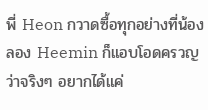พี่ Heon กวาดซื้อทุกอย่างที่น้องลอง Heemin ก็แอบโอดครวญว่าจริงๆ อยากได้แค่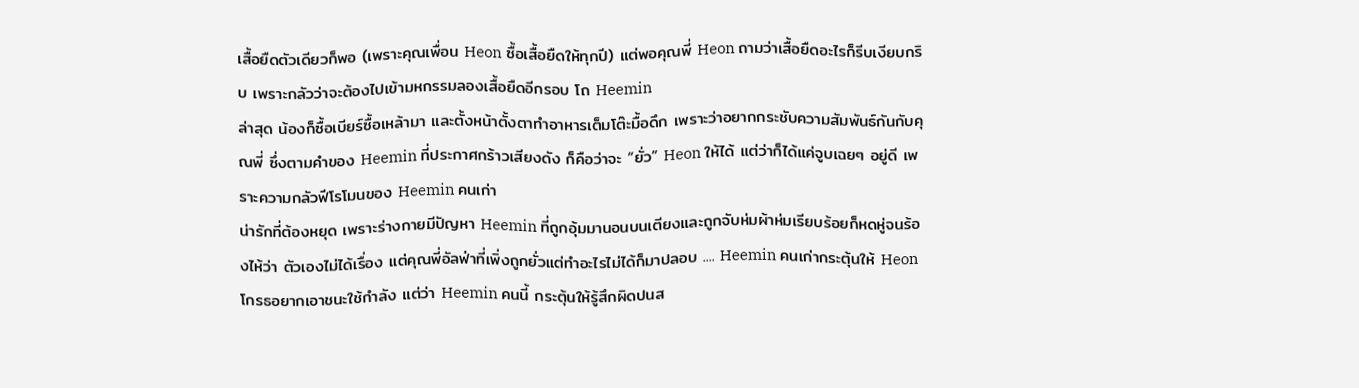เสื้อยืดตัวเดียวก็พอ (เพราะคุณเพื่อน Heon ซื้อเสื้อยืดให้ทุกปี) แต่พอคุณพี่ Heon ถามว่าเสื้อยืดอะไรก็รีบเงียบกริบ เพราะกลัวว่าจะต้องไปเข้ามหกรรมลองเสื้อยืดอีกรอบ โถ Heemin
ล่าสุด น้องก็ซื้อเบียร์ซื้อเหล้ามา และตั้งหน้าตั้งตาทำอาหารเต็มโต๊ะมื้อดึก เพราะว่าอยากกระชับความสัมพันธ์กันกับคุณพี่ ซึ่งตามคำของ Heemin ที่ประกาศกร้าวเสียงดัง ก็คือว่าจะ “ยั่ว” Heon ให้ได้ แต่ว่าก็ได้แค่จูบเฉยๆ อยู่ดี เพราะความกลัวฟีโรโมนของ Heemin คนเก่า
น่ารักที่ต้องหยุด เพราะร่างกายมีปัญหา Heemin ที่ถูกอุ้มมานอนบนเตียงและถูกจับห่มผ้าห่มเรียบร้อยก็หดหู่จนร้องไห้ว่า ตัวเองไม่ได้เรื่อง แต่คุณพี่อัลฟ่าที่เพิ่งถูกยั่วแต่ทำอะไรไม่ได้ก็มาปลอบ .... Heemin คนเก่ากระตุ้นให้ Heon โกรธอยากเอาชนะใช้กำลัง แต่ว่า Heemin คนนี้ กระตุ้นให้รู้สึกผิดปนส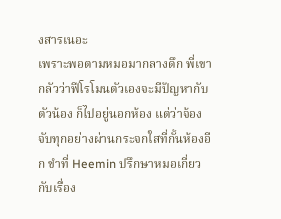งสารเนอะ
เพราะพอตามหมอมากลางดึก พี่เขากลัวว่าฟีโรโมนตัวเองจะมีปัญหากับตัวน้อง ก็ไปอยู่นอกห้อง แต่ว่าจ้องจับทุกอย่างผ่านกระจกใสที่กั้นห้องอีก ขำที่ Heemin ปรึกษาหมอเกี่ยวกับเรื่อง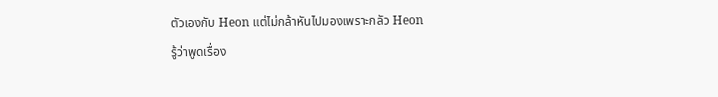ตัวเองกับ Heon แต่ไม่กล้าหันไปมองเพราะกลัว Heon
รู้ว่าพูดเรื่อง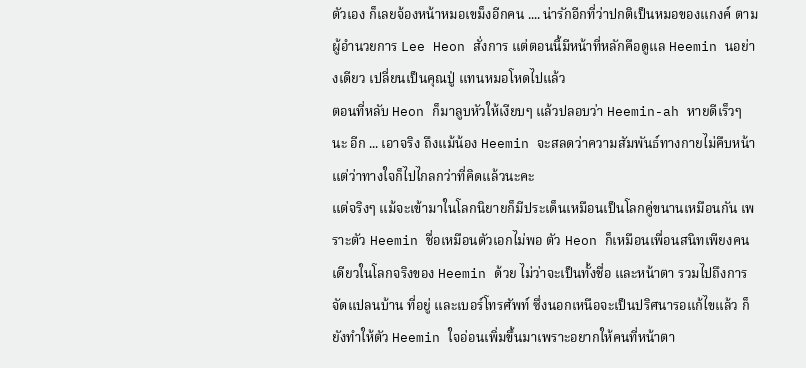ตัวเอง ก็เลยจ้องหน้าหมอเขม็งอีกคน .... น่ารักอีกที่ว่าปกติเป็นหมอของแกงค์ ตามผู้อำนวยการ Lee Heon สั่งการ แต่ตอนนี้มีหน้าที่หลักคือดูแล Heemin นอย่างเดียว เปลี่ยนเป็นคุณปู่ แทนหมอโหดไปแล้ว
ตอนที่หลับ Heon ก็มาลูบหัวให้เงียบๆ แล้วปลอบว่า Heemin-ah หายดีเร็วๆ นะ อีก ... เอาจริง ถึงแม้น้อง Heemin จะสลดว่าความสัมพันธ์ทางกายไม่คืบหน้า แต่ว่าทางใจก็ไปไกลกว่าที่คิดแล้วนะคะ
แต่จริงๆ แม้จะเข้ามาในโลกนิยายก็มีประเด็นเหมือนเป็นโลกคู่ขนานเหมือนกัน เพราะตัว Heemin ชื่อเหมือนตัวเอกไม่พอ ตัว Heon ก็เหมือนเพื่อนสนิทเพียงคนเดียวในโลกจริงของ Heemin ด้วย ไม่ว่าจะเป็นทั้งชื่อ และหน้าตา รวมไปถึงการจัดแปลนบ้าน ที่อยู่ และเบอร์โทรศัพท์ ซึ่งนอกเหนือจะเป็นปริศนารอแก้ไขแล้ว ก็ยังทำให้ตัว Heemin ใจอ่อนเพิ่มขึ้นมาเพราะอยากให้คนที่หน้าตา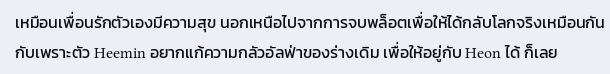เหมือนเพื่อนรักตัวเองมีความสุข นอกเหนือไปจากการจบพล็อตเพื่อให้ได้กลับโลกจริงเหมือนกัน
กับเพราะตัว Heemin อยากแก้ความกลัวอัลฟ่าของร่างเดิม เพื่อให้อยู่กับ Heon ได้ ก็เลย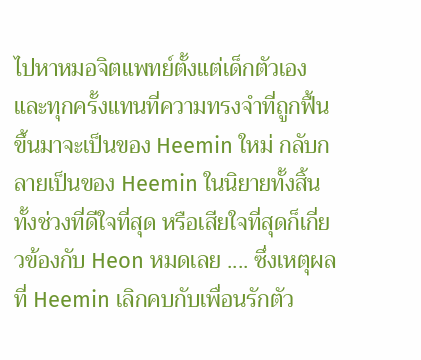ไปหาหมอจิตแพทย์ตั้งแต่เด็กตัวเอง และทุกครั้งแทนที่ความทรงจำที่ถูกฟื้นขึ้นมาจะเป็นของ Heemin ใหม่ กลับกลายเป็นของ Heemin ในนิยายทั้งสิ้น ทั้งช่วงที่ดีใจที่สุด หรือเสียใจที่สุดก็เกี่ยวข้องกับ Heon หมดเลย .... ซึ่งเหตุผลที่ Heemin เลิกคบกับเพื่อนรักตัว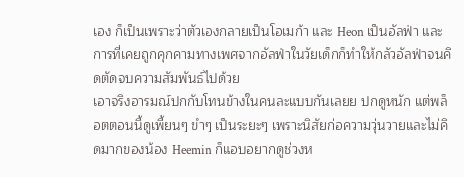เอง ก็เป็นเพราะว่าตัวเองกลายเป็นโอเมก้า และ Heon เป็นอัลฟ่า และการที่เคยถูกคุกคามทางเพศจากอัลฟ่าในวัยเด็กก็ทำให้กลัวอัลฟ่าจนคิดตัดจบความสัมพันธ์ไปด้วย
เอาจริงอารมณ์ปกกับโทนข้างในคนละแบบกันเลยย ปกดูหนัก แต่พล็อตตอนนี้ดูเพี้ยนๆ ขำๆ เป็นระยะๆ เพราะนิสัยก่อความวุ่นวายและไม่คิดมากของน้อง Heemin ก็แอบอยากดูช่วงห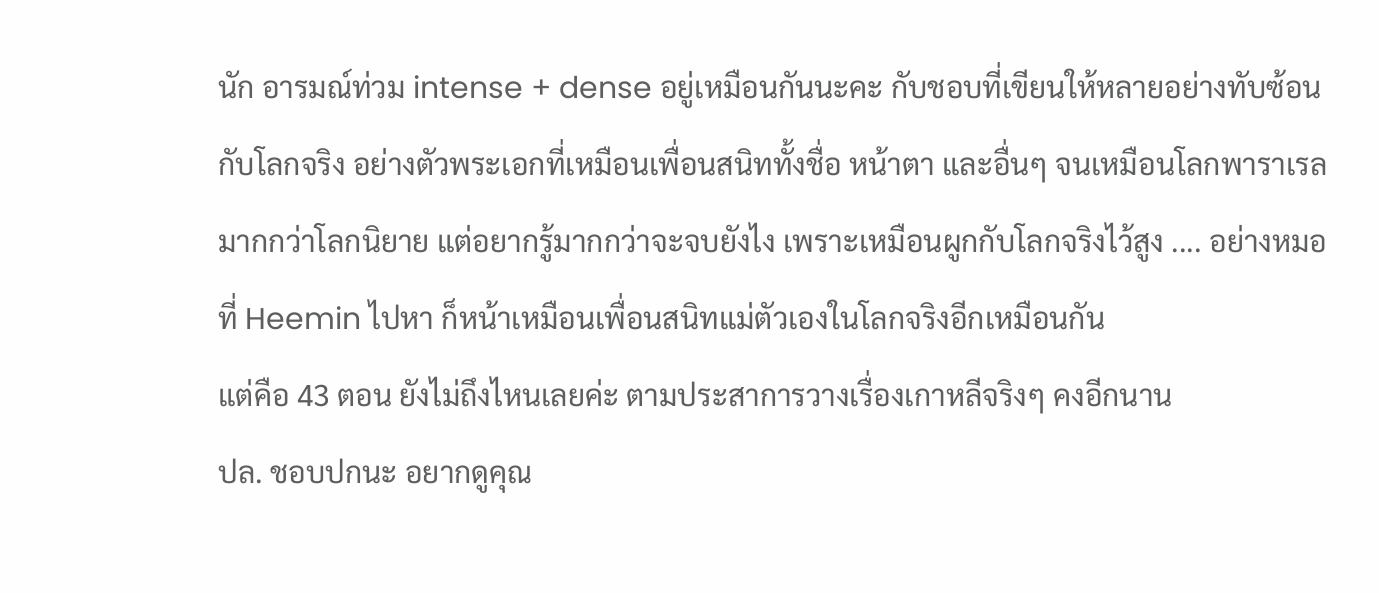นัก อารมณ์ท่วม intense + dense อยู่เหมือนกันนะคะ กับชอบที่เขียนให้หลายอย่างทับซ้อนกับโลกจริง อย่างตัวพระเอกที่เหมือนเพื่อนสนิททั้งชื่อ หน้าตา และอื่นๆ จนเหมือนโลกพาราเรลมากกว่าโลกนิยาย แต่อยากรู้มากกว่าจะจบยังไง เพราะเหมือนผูกกับโลกจริงไว้สูง .... อย่างหมอที่ Heemin ไปหา ก็หน้าเหมือนเพื่อนสนิทแม่ตัวเองในโลกจริงอีกเหมือนกัน
แต่คือ 43 ตอน ยังไม่ถึงไหนเลยค่ะ ตามประสาการวางเรื่องเกาหลีจริงๆ คงอีกนาน
ปล. ชอบปกนะ อยากดูคุณ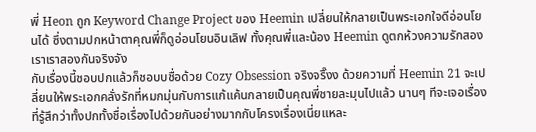พี่ Heon ถูก Keyword Change Project ของ Heemin เปลี่ยนให้กลายเป็นพระเอกใจดีอ่อนโยนได้ ซึ่งตามปกหน้าตาคุณพี่ก็ดูอ่อนโยนอินเลิฟ ทั้งคุณพี่และน้อง Heemin ดูตกห้วงความรักสองเราเราสองกันจริงจัง
กับเรื่องนี้ชอบปกแล้วก็ชอบบชื่อด้วย Cozy Obsession จริงจริ๊งง ด้วยความที่ Heemin 21 จะเปลี่ยนให้พระเอกคลั่งรักที่หมกมุ่นกับการแก้แค้นกลายเป็นคุณพี่ชายละมุนไปแล้ว นานๆ ทีจะเจอเรื่องที่รู้สึกว่าทั้งปกทั้งชื่อเรื่องไปด้วยกันอย่างมากกับโครงเรื่องเนี่ยแหละ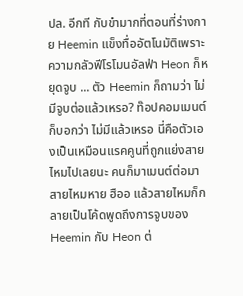ปล. อีกที กับขำมากที่ตอนที่ร่างกาย Heemin แข็งทื่ออัตโนมัติเพราะความกลัวฟีโรโมนอัลฟ่า Heon ก็หยุดจูบ ... ตัว Heemin ก็ถามว่า ไม่มีจูบต่อแล้วเหรอ? ท๊อปคอมเมนต์ก็บอกว่า ไม่มีแล้วเหรอ นี่คือตัวเองเป็นเหมือนแรคคูนที่ถูกแย่งสายไหมไปเลยนะ คนก็มาเมนต์ต่อมา สายไหมหาย ฮืออ แล้วสายไหมก็กลายเป็นโค้ดพูดถึงการจูบของ Heemin กับ Heon ต่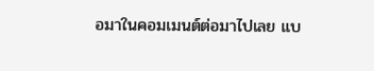อมาในคอมเมนต์ต่อมาไปเลย แบ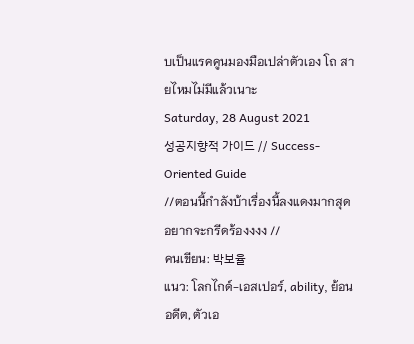บเป็นแรคคูนมองมือเปล่าตัวเอง โถ สายไหมไม่มีแล้วเนาะ
Saturday, 28 August 2021
성공지향적 가이드 // Success-Oriented Guide
//ตอนนี้กำลังบ้าเรื่องนี้ลงแดงมากสุด อยากจะกรีดร้องงงง //
คนเขียน: 박보율
แนว: โลกไกด์-เอสเปอร์, ability, ย้อนอดีต, ตัวเอ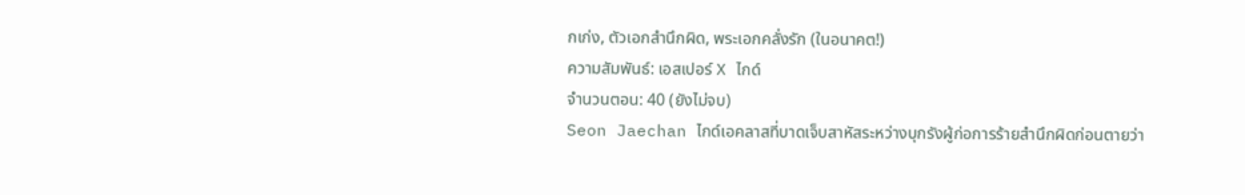กเก่ง, ตัวเอกสำนึกผิด, พระเอกคลั่งรัก (ในอนาคต!)
ความสัมพันธ์: เอสเปอร์ X ไกด์
จำนวนตอน: 40 (ยังไม่จบ)
Seon Jaechan ไกด์เอคลาสที่บาดเจ็บสาหัสระหว่างบุกรังผู้ก่อการร้ายสำนึกผิดก่อนตายว่า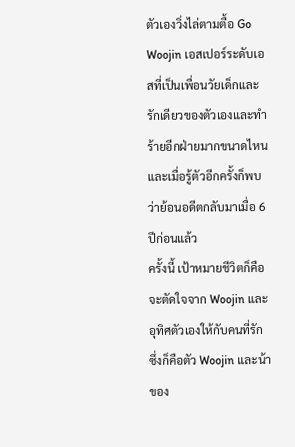ตัวเองวิ่งไล่ตามตื้อ Go Woojin เอสเปอร์ระดับเอสที่เป็นเพื่อนวัยเด็กและรักเดียวของตัวเองและทำร้ายอีกฝ่ายมากขนาดไหน
และเมื่อรู้ตัวอีกครั้งก็พบว่าย้อนอดีตกลับมาเมื่อ 6 ปีก่อนแล้ว
ครั้งนี้ เป้าหมายชีวิตก็คือจะตัดใจจาก Woojin และอุทิศตัวเองให้กับคนที่รัก ซึ่งก็คือตัว Woojin และน้าของ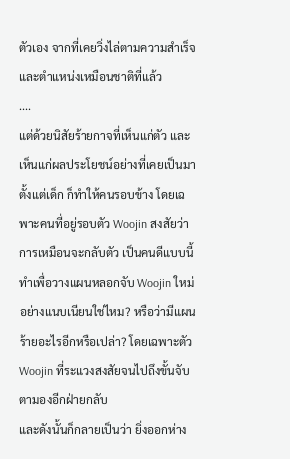ตัวเอง จากที่เคยวิ่งไล่ตามความสำเร็จและตำแหน่งเหมือนชาติที่แล้ว
....
แต่ด้วยนิสัยร้ายกาจที่เห็นแก่ตัว และเห็นแก่ผลประโยชน์อย่างที่เคยเป็นมาตั้งแต่เด็ก ก็ทำให้คนรอบข้าง โดยเฉพาะคนที่อยู่รอบตัว Woojin สงสัยว่าการเหมือนจะกลับตัว เป็นคนดีแบบนี้ทำเพื่อวางแผนหลอกจับ Woojin ใหม่อย่างแนบเนียนใช่ไหม? หรือว่ามีแผนร้ายอะไรอีกหรือเปล่า? โดยเฉพาะตัว Woojin ที่ระแวงสงสัยจนไปถึงขั้นจับตามองอีกฝ่ายกลับ
และดังนั้นก็กลายเป็นว่า ยิ่งออกห่าง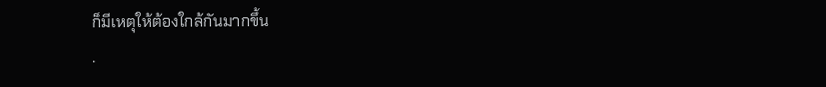ก็มีเหตุให้ต้องใกล้กันมากขึ้น
.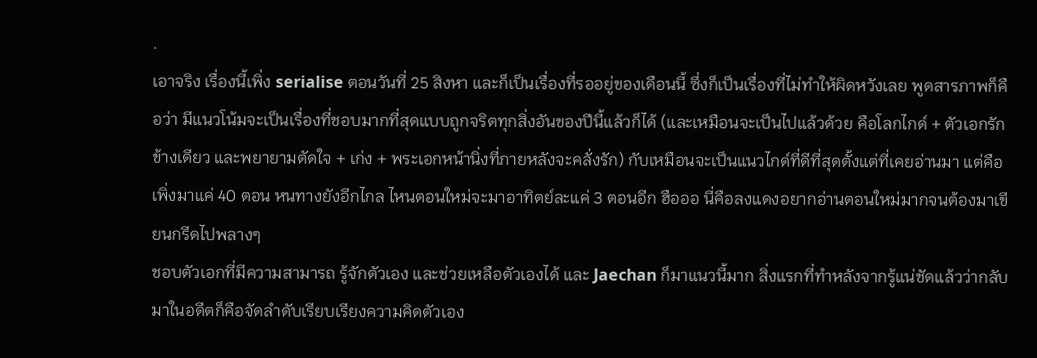.
เอาจริง เรื่องนี้เพิ่ง serialise ตอนวันที่ 25 สิงหา และก็เป็นเรื่องที่รออยู่ของเดือนนี้ ซึ่งก็เป็นเรื่องที่ไม่ทำให้ผิดหวังเลย พูดสารภาพก็คือว่า มีแนวโน้มจะเป็นเรื่องที่ชอบมากที่สุดแบบถูกจริตทุกสิ่งอันของปีนี้แล้วก็ได้ (และเหมือนจะเป็นไปแล้วด้วย คือโลกไกด์ + ตัวเอกรักข้างเดียว และพยายามตัดใจ + เก่ง + พระเอกหน้านิ่งที่ภายหลังจะคลั่งรัก) กับเหมือนจะเป็นแนวไกด์ที่ดีที่สุดตั้งแต่ที่เคยอ่านมา แต่คือเพิ่งมาแค่ 40 ตอน หนทางยังอีกไกล ไหนตอนใหม่จะมาอาทิตย์ละแค่ 3 ตอนอีก ฮือออ นี่คือลงแดงอยากอ่านตอนใหม่มากจนต้องมาเขียนกรีดไปพลางๆ
ชอบตัวเอกที่มีความสามารถ รู้จักตัวเอง และช่วยเหลือตัวเองได้ และ Jaechan ก็มาแนวนี้มาก สิ่งแรกที่ทำหลังจากรู้แน่ชัดแล้วว่ากลับมาในอดีตก็คือจัดลำดับเรียบเรียงความคิดตัวเอง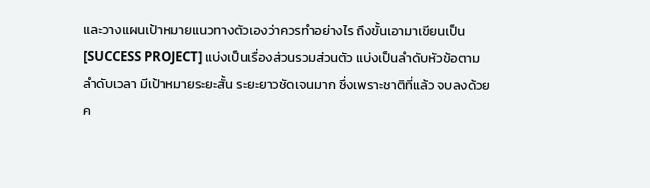และวางแผนเป้าหมายแนวทางตัวเองว่าควรทำอย่างไร ถึงขั้นเอามาเขียนเป็น [SUCCESS PROJECT] แบ่งเป็นเรื่องส่วนรวมส่วนตัว แบ่งเป็นลำดับหัวข้อตามลำดับเวลา มีเป้าหมายระยะสั้น ระยะยาวชัดเจนมาก ซึ่งเพราะชาติที่แล้ว จบลงด้วยค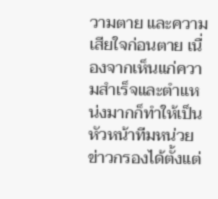วามตาย และความเสียใจก่อนตาย เนื่องจากเห็นแก่ความสำเร็จและตำแหน่งมากก็ทำให้เป็นหัวหน้าทีมหน่วยข่าวกรองได้ตั้งแต่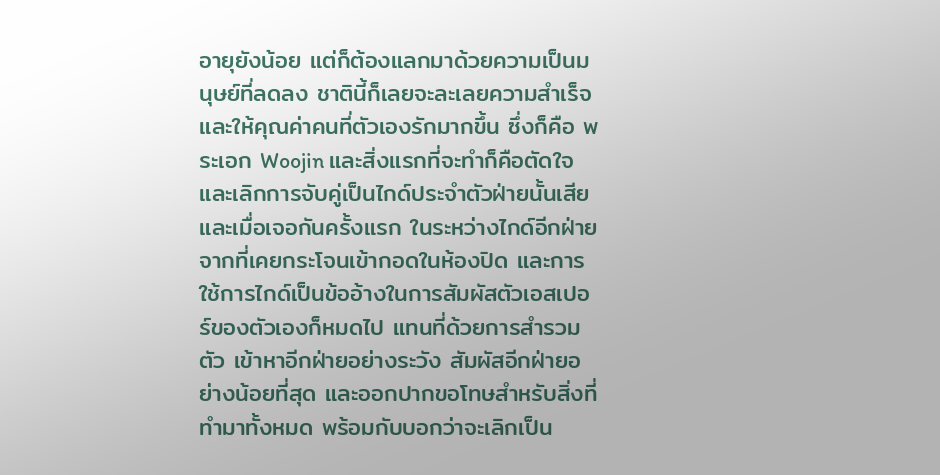อายุยังน้อย แต่ก็ต้องแลกมาด้วยความเป็นมนุษย์ที่ลดลง ชาตินี้ก็เลยจะละเลยความสำเร็จและให้คุณค่าคนที่ตัวเองรักมากขึ้น ซึ่งก็คือ พระเอก Woojin และสิ่งแรกที่จะทำก็คือตัดใจ และเลิกการจับคู่เป็นไกด์ประจำตัวฝ่ายนั้นเสีย
และเมื่อเจอกันครั้งแรก ในระหว่างไกด์อีกฝ่าย จากที่เคยกระโจนเข้ากอดในห้องปิด และการใช้การไกด์เป็นข้ออ้างในการสัมผัสตัวเอสเปอร์ของตัวเองก็หมดไป แทนที่ด้วยการสำรวมตัว เข้าหาอีกฝ่ายอย่างระวัง สัมผัสอีกฝ่ายอย่างน้อยที่สุด และออกปากขอโทษสำหรับสิ่งที่ทำมาทั้งหมด พร้อมกับบอกว่าจะเลิกเป็น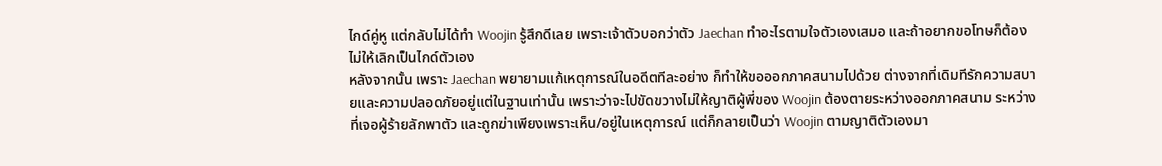ไกด์คู่หู แต่กลับไม่ได้ทำ Woojin รู้สึกดีเลย เพราะเจ้าตัวบอกว่าตัว Jaechan ทำอะไรตามใจตัวเองเสมอ และถ้าอยากขอโทษก็ต้องไม่ให้เลิกเป็นไกด์ตัวเอง
หลังจากนั้น เพราะ Jaechan พยายามแก้เหตุการณ์ในอดีตทีละอย่าง ก็ทำให้ขอออกภาคสนามไปด้วย ต่างจากที่เดิมทีรักความสบายและความปลอดภัยอยู่แต่ในฐานเท่านั้น เพราะว่าจะไปขัดขวางไม่ให้ญาติผู้พี่ของ Woojin ต้องตายระหว่างออกภาคสนาม ระหว่างที่เจอผู้ร้ายลักพาตัว และถูกฆ่าเพียงเพราะเห็น/อยู่ในเหตุการณ์ แต่ก็กลายเป็นว่า Woojin ตามญาติตัวเองมา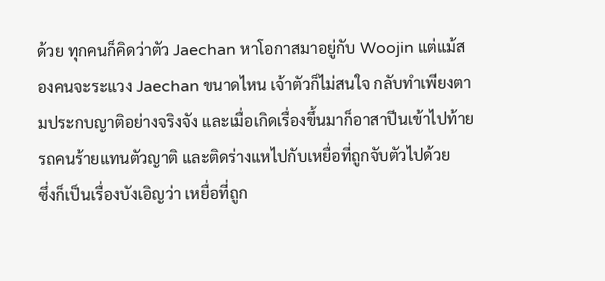ด้วย ทุกคนก็คิดว่าตัว Jaechan หาโอกาสมาอยู่กับ Woojin แต่แม้สองคนจะระแวง Jaechan ขนาดไหน เจ้าตัวก็ไม่สนใจ กลับทำเพียงตามประกบญาติอย่างจริงจัง และเมื่อเกิดเรื่องขึ้นมาก็อาสาปีนเข้าไปท้ายรถคนร้ายแทนตัวญาติ และติดร่างแหไปกับเหยื่อที่ถูกจับตัวไปด้วย
ซึ่งก็เป็นเรื่องบังเอิญว่า เหยื่อที่ถูก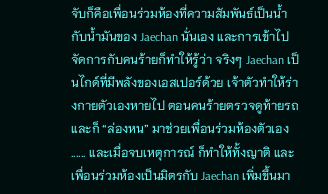จับก็คือเพื่อนร่วมห้องที่ความสัมพันธ์เป็นน้ำกับน้ำมันของ Jaechan นั่นเอง และการเข้าไปจัดการกับคนร้ายก็ทำให้รู้ว่า จริงๆ Jaechan เป็นไกด์ที่มีพลังของเอสเปอร์ด้วย เจ้าตัวทำให้ร่างกายตัวเองหายไป ตอนคนร้ายตรวจดูท้ายรถ และก็ “ล่องหน” มาช่วยเพื่อนร่วมห้องตัวเอง ...... และเมื่อจบเหตุการณ์ ก็ทำให้ทั้งญาติ และเพื่อนร่วมห้องเป็นมิตรกับ Jaechan เพิ่มขึ้นมา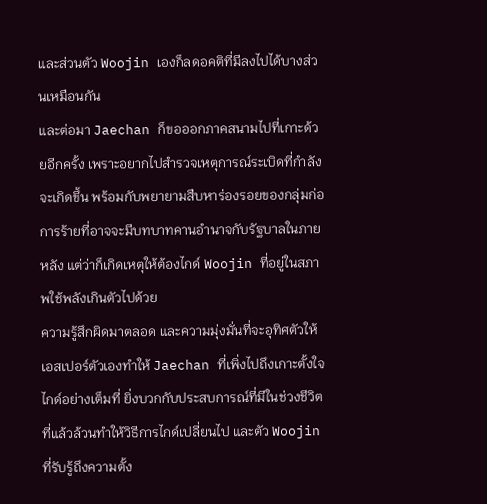และส่วนตัว Woojin เองก็ลดอคติที่มีลงไปได้บางส่วนเหมือนกัน
และต่อมา Jaechan ก็ขอออกภาคสนามไปที่เกาะด้วยอีกครั้ง เพราะอยากไปสำรวจเหตุการณ์ระเบิดที่กำลังจะเกิดขึ้น พร้อมกับพยายามสืบหาร่องรอยของกลุ่มก่อการร้ายที่อาจจะมีบทบาทคานอำนาจกับรัฐบาลในภายหลัง แต่ว่าก็เกิดเหตุให้ต้องไกด์ Woojin ที่อยู่ในสภาพใช้พลังเกินตัวไปด้วย
ความรู้สึกผิดมาตลอด และความมุ่งมั่นที่จะอุทิศตัวให้เอสเปอร์ตัวเองทำให้ Jaechan ที่เพิ่งไปถึงเกาะตั้งใจไกด์อย่างเต็มที่ ยิ่งบวกกับประสบการณ์ที่มีในช่วงชีวิตที่แล้วล้วนทำให้วิธีการไกด์เปลี่ยนไป และตัว Woojin ที่รับรู้ถึงความตั้ง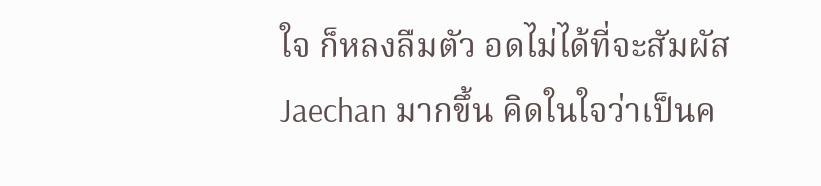ใจ ก็หลงลืมตัว อดไม่ได้ที่จะสัมผัส Jaechan มากขึ้น คิดในใจว่าเป็นค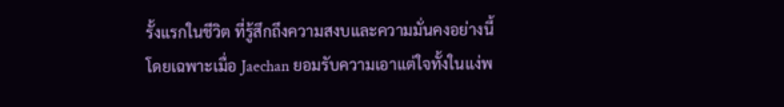รั้งแรกในชีวิต ที่รู้สึกถึงความสงบและความมั่นคงอย่างนี้ โดยเฉพาะเมื่อ Jaechan ยอมรับความเอาแต่ใจทั้งในแง่พ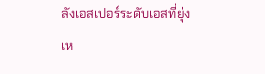ลังเอสเปอร์ระดับเอสที่ยุ่งเห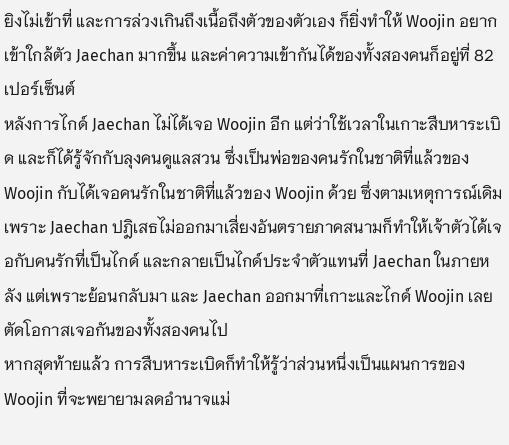ยิงไม่เข้าที่ และการล่วงเกินถึงเนื้อถึงตัวของตัวเอง ก็ยิ่งทำให้ Woojin อยากเข้าใกล้ตัว Jaechan มากขึ้น และค่าความเข้ากันได้ของทั้งสองคนก็อยู่ที่ 82 เปอร์เซ็นต์
หลังการไกด์ Jaechan ไม่ได้เจอ Woojin อีก แต่ว่าใช้เวลาในเกาะสืบหาระเบิด และก็ได้รู้จักกับลุงคนดูแลสวน ซึ่งเป็นพ่อของคนรักในชาติที่แล้วของ Woojin กับได้เจอคนรักในชาติที่แล้วของ Woojin ด้วย ซึ่งตามเหตุการณ์เดิม เพราะ Jaechan ปฎิเสธไม่ออกมาเสี่ยงอันตรายภาคสนามก็ทำให้เจ้าตัวได้เจอกับคนรักที่เป็นไกด์ และกลายเป็นไกด์ประจำตัวแทนที่ Jaechan ในภายหลัง แต่เพราะย้อนกลับมา และ Jaechan ออกมาที่เกาะและไกด์ Woojin เลยตัดโอกาสเจอกันของทั้งสองคนไป
หากสุดท้ายแล้ว การสืบหาระเบิดก็ทำให้รู้ว่าส่วนหนึ่งเป็นแผนการของ Woojin ที่จะพยายามลดอำนาจแม่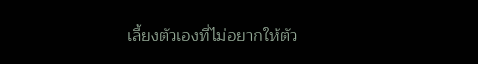เลี้ยงตัวเองที่ไม่อยากให้ตัว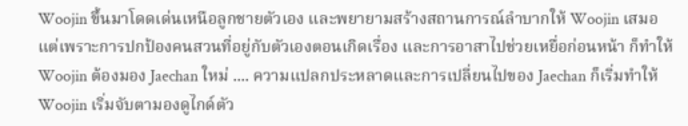Woojin ขึ้นมาโดดเด่นเหนือลูกชายตัวเอง และพยายามสร้างสถานการณ์ลำบากให้ Woojin เสมอ
แต่เพราะการปกป้องคนสวนที่อยู่กับตัวเองตอนเกิดเรื่อง และการอาสาไปช่วยเหยื่อก่อนหน้า ก็ทำให้ Woojin ต้องมอง Jaechan ใหม่ .... ความแปลกประหลาดและการเปลี่ยนไปของ Jaechan ก็เริ่มทำให้ Woojin เริ่มจับตามองดูไกด์ตัว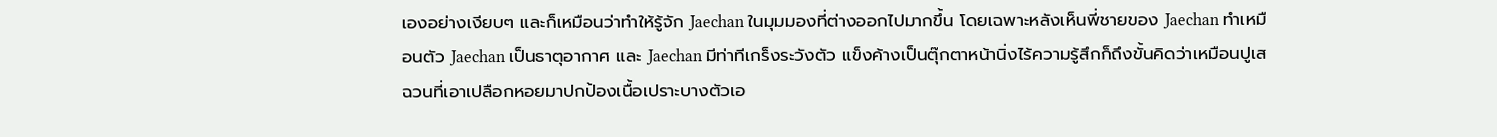เองอย่างเงียบๆ และก็เหมือนว่าทำให้รู้จัก Jaechan ในมุมมองที่ต่างออกไปมากขึ้น โดยเฉพาะหลังเห็นพี่ชายของ Jaechan ทำเหมือนตัว Jaechan เป็นธาตุอากาศ และ Jaechan มีท่าทีเกร็งระวังตัว แข็งค้างเป็นตุ๊กตาหน้านิ่งไร้ความรู้สึกก็ถึงขั้นคิดว่าเหมือนปูเสฉวนที่เอาเปลือกหอยมาปกป้องเนื้อเปราะบางตัวเอ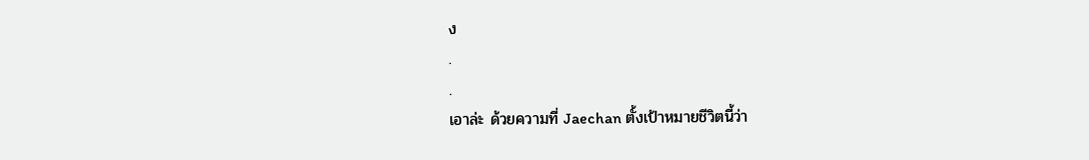ง
.
.
เอาล่ะ ด้วยความที่ Jaechan ตั้งเป้าหมายชีวิตนี้ว่า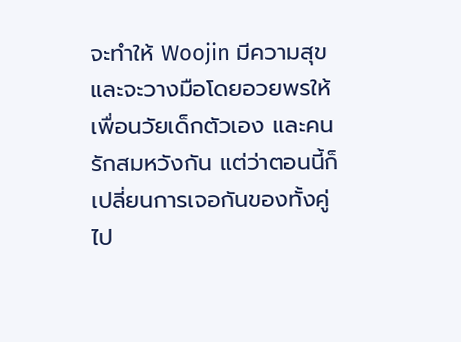จะทำให้ Woojin มีความสุข และจะวางมือโดยอวยพรให้เพื่อนวัยเด็กตัวเอง และคนรักสมหวังกัน แต่ว่าตอนนี้ก็เปลี่ยนการเจอกันของทั้งคู่ไป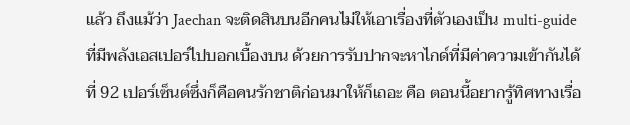แล้ว ถึงแม้ว่า Jaechan จะติดสินบนอีกคนไม่ให้เอาเรื่องที่ตัวเองเป็น multi-guide ที่มีพลังเอสเปอร์ไปบอกเบื้องบน ด้วยการรับปากจะหาไกด์ที่มีค่าความเข้ากันได้ที่ 92 เปอร์เซ็นต์ซึ่งก็คือคนรักชาติก่อนมาให้ก็เถอะ คือ ตอนนี้อยากรู้ทิศทางเรื่อ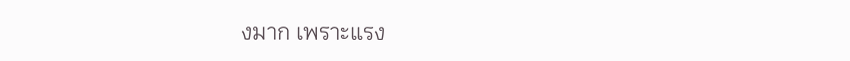งมาก เพราะแรง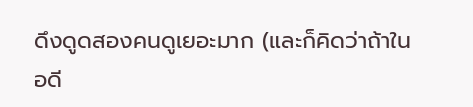ดึงดูดสองคนดูเยอะมาก (และก็คิดว่าถ้าในอดี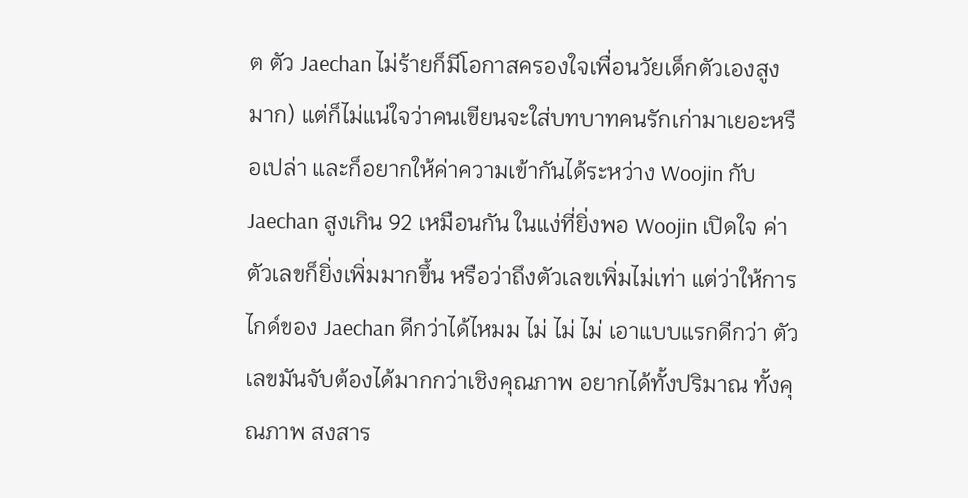ต ตัว Jaechan ไม่ร้ายก็มีโอกาสครองใจเพื่อนวัยเด็กตัวเองสูงมาก) แต่ก็ไม่แน่ใจว่าคนเขียนจะใส่บทบาทคนรักเก่ามาเยอะหรือเปล่า และก็อยากให้ค่าความเข้ากันได้ระหว่าง Woojin กับ Jaechan สูงเกิน 92 เหมือนกัน ในแง่ที่ยิ่งพอ Woojin เปิดใจ ค่าตัวเลขก็ยิ่งเพิ่มมากขึ้น หรือว่าถึงตัวเลขเพิ่มไม่เท่า แต่ว่าให้การไกด์ของ Jaechan ดีกว่าได้ไหมม ไม่ ไม่ ไม่ เอาแบบแรกดีกว่า ตัวเลขมันจับต้องได้มากกว่าเชิงคุณภาพ อยากได้ทั้งปริมาณ ทั้งคุณภาพ สงสาร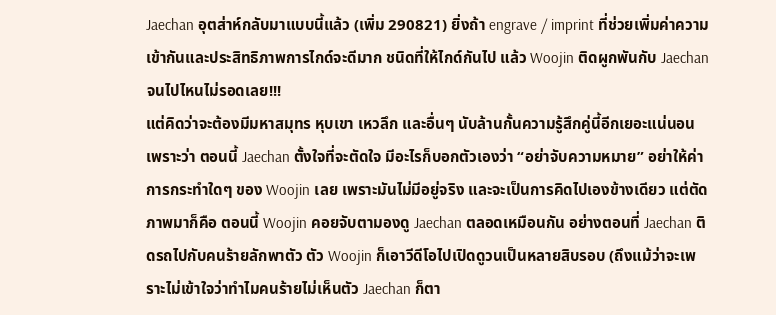Jaechan อุตส่าห์กลับมาแบบนี้แล้ว (เพิ่ม 290821) ยิ่งถ้า engrave / imprint ที่ช่วยเพิ่มค่าความเข้ากันและประสิทธิภาพการไกด์จะดีมาก ชนิดที่ให้ไกด์กันไป แล้ว Woojin ติดผูกพันกับ Jaechan จนไปไหนไม่รอดเลย!!!
แต่คิดว่าจะต้องมีมหาสมุทร หุบเขา เหวลึก และอื่นๆ นับล้านกั้นความรู้สึกคู่นี้อีกเยอะแน่นอน เพราะว่า ตอนนี้ Jaechan ตั้งใจที่จะตัดใจ มีอะไรก็บอกตัวเองว่า “อย่าจับความหมาย” อย่าให้ค่าการกระทำใดๆ ของ Woojin เลย เพราะมันไม่มีอยู่จริง และจะเป็นการคิดไปเองข้างเดียว แต่ตัดภาพมาก็คือ ตอนนี้ Woojin คอยจับตามองดู Jaechan ตลอดเหมือนกัน อย่างตอนที่ Jaechan ติดรถไปกับคนร้ายลักพาตัว ตัว Woojin ก็เอาวีดีโอไปเปิดดูวนเป็นหลายสิบรอบ (ถึงแม้ว่าจะเพราะไม่เข้าใจว่าทำไมคนร้ายไม่เห็นตัว Jaechan ก็ตา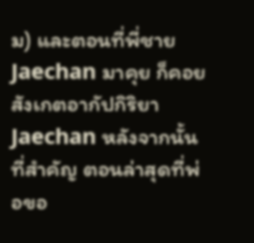ม) และตอนที่พี่ชาย Jaechan มาคุย ก็คอยสังเกตอากัปกิริยา Jaechan หลังจากนั้น ที่สำคัญ ตอนล่าสุดที่พ่อขอ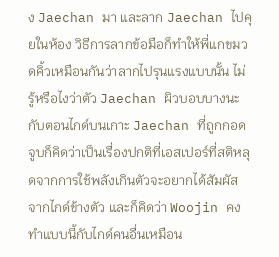ง Jaechan มา และลาก Jaechan ไปคุยในห้อง วิธีการลากข้อมือก็ทำให้พี่แกขมวดคิ้วเหมือนกันว่าลากไปรุนแรงแบบนั้น ไม่รู้หรือไงว่าตัว Jaechan ผิวบอบบางนะ
กับตอนไกด์บนเกาะ Jaechan ที่ถูกกอดจูบก็คิดว่าเป็นเรื่องปกติที่เอสเปอร์ที่สติหลุดจากการใช้พลังเกินตัวจะอยากได้สัมผัสจากไกด์ข้างตัว และก็คิดว่า Woojin คงทำแบบนี้กับไกด์คนอื่นเหมือน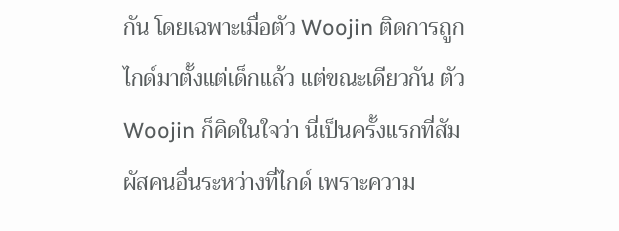กัน โดยเฉพาะเมื่อตัว Woojin ติดการถูกไกด์มาตั้งแต่เด็กแล้ว แต่ขณะเดียวกัน ตัว Woojin ก็คิดในใจว่า นี่เป็นครั้งแรกที่สัมผัสคนอื่นระหว่างที่ไกด์ เพราะความ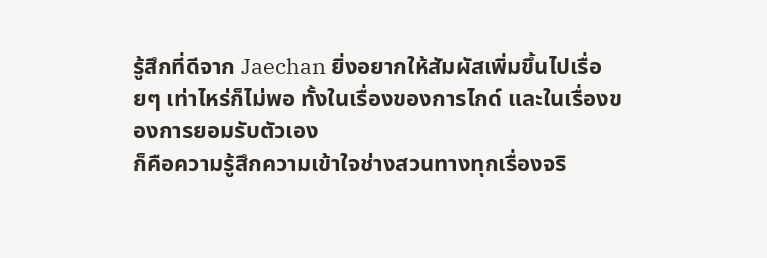รู้สึกที่ดีจาก Jaechan ยิ่งอยากให้สัมผัสเพิ่มขึ้นไปเรื่อยๆ เท่าไหร่ก็ไม่พอ ทั้งในเรื่องของการไกด์ และในเรื่องของการยอมรับตัวเอง
ก็คือความรู้สึกความเข้าใจช่างสวนทางทุกเรื่องจริ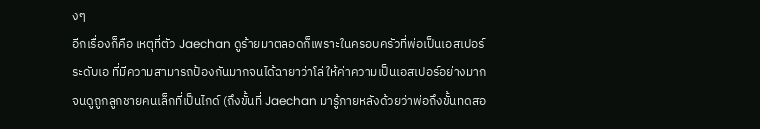งๆ
อีกเรื่องก็คือ เหตุที่ตัว Jaechan ดูร้ายมาตลอดก็เพราะในครอบครัวที่พ่อเป็นเอสเปอร์ระดับเอ ที่มีความสามารถป้องกันมากจนได้ฉายาว่าโล่ ให้ค่าความเป็นเอสเปอร์อย่างมาก จนดูถูกลูกชายคนเล็กที่เป็นไกด์ (ถึงขั้นที่ Jaechan มารู้ภายหลังด้วยว่าพ่อถึงขั้นทดสอ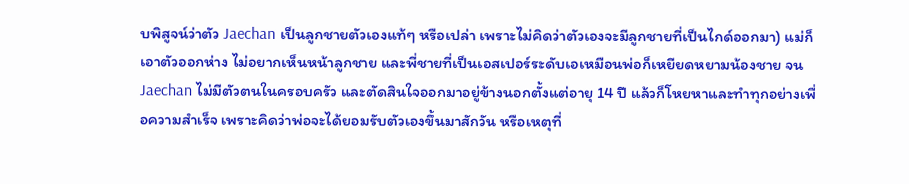บพิสูจน์ว่าตัว Jaechan เป็นลูกชายตัวเองแท้ๆ หรือเปล่า เพราะไม่คิดว่าตัวเองจะมีลูกชายที่เป็นไกด์ออกมา) แม่ก็เอาตัวออกห่าง ไม่อยากเห็นหน้าลูกชาย และพี่ชายที่เป็นเอสเปอร์ระดับเอเหมือนพ่อก็เหยียดหยามน้องชาย จน Jaechan ไม่มีตัวตนในครอบครัว และตัดสินใจออกมาอยู่ข้างนอกตั้งแต่อายุ 14 ปี แล้วก็โหยหาและทำทุกอย่างเพื่อความสำเร็จ เพราะคิดว่าพ่อจะได้ยอมรับตัวเองขึ้นมาสักวัน หรือเหตุที่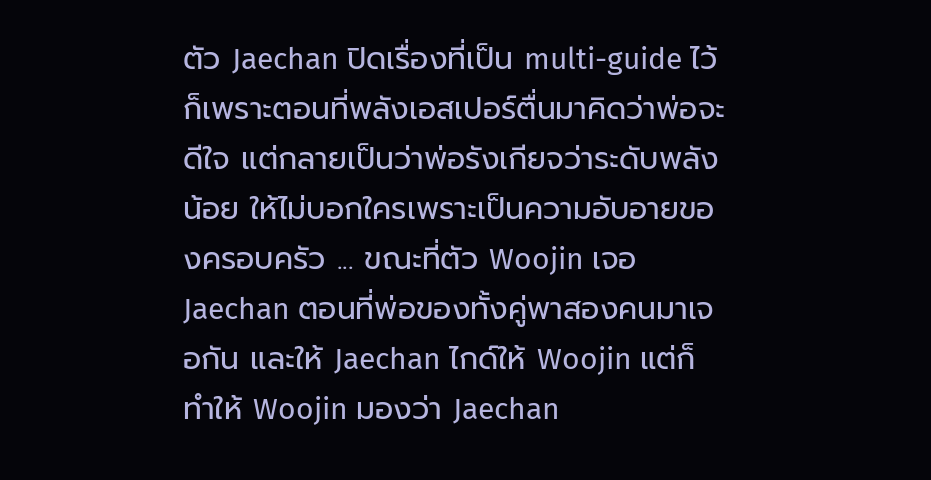ตัว Jaechan ปิดเรื่องที่เป็น multi-guide ไว้ก็เพราะตอนที่พลังเอสเปอร์ตื่นมาคิดว่าพ่อจะดีใจ แต่กลายเป็นว่าพ่อรังเกียจว่าระดับพลังน้อย ให้ไม่บอกใครเพราะเป็นความอับอายของครอบครัว ... ขณะที่ตัว Woojin เจอ Jaechan ตอนที่พ่อของทั้งคู่พาสองคนมาเจอกัน และให้ Jaechan ไกด์ให้ Woojin แต่ก็ทำให้ Woojin มองว่า Jaechan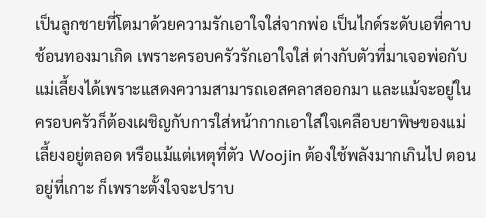เป็นลูกชายที่โตมาด้วยความรักเอาใจใส่จากพ่อ เป็นไกด์ระดับเอที่คาบช้อนทองมาเกิด เพราะครอบครัวรักเอาใจใส่ ต่างกับตัวที่มาเจอพ่อกับแม่เลี้ยงได้เพราะแสดงความสามารถเอสคลาสออกมา และแม้จะอยู่ในครอบครัวก็ต้องเผชิญกับการใส่หน้ากากเอาใส่ใจเคลือบยาพิษของแม่เลี้ยงอยู่ตลอด หรือแม้แต่เหตุที่ตัว Woojin ต้องใช้พลังมากเกินไป ตอนอยู่ที่เกาะ ก็เพราะตั้งใจจะปราบ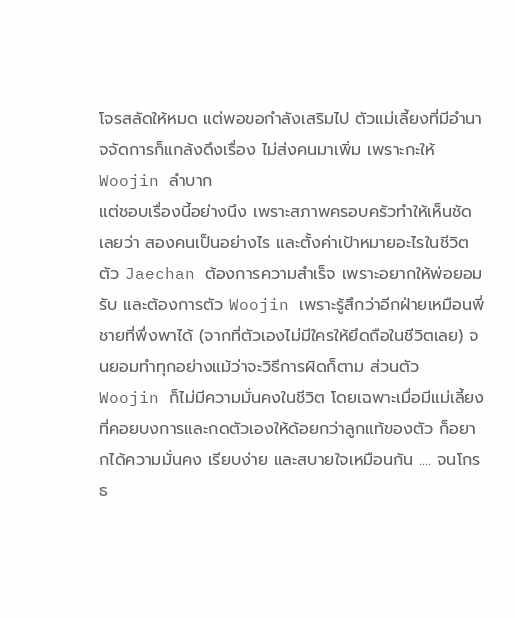โจรสลัดให้หมด แต่พอขอกำลังเสริมไป ตัวแม่เลี้ยงที่มีอำนาจจัดการก็แกล้งดึงเรื่อง ไม่ส่งคนมาเพิ่ม เพราะกะให้ Woojin ลำบาก
แต่ชอบเรื่องนี้อย่างนึง เพราะสภาพครอบครัวทำให้เห็นชัดเลยว่า สองคนเป็นอย่างไร และตั้งค่าเป้าหมายอะไรในชีวิต ตัว Jaechan ต้องการความสำเร็จ เพราะอยากให้พ่อยอมรับ และต้องการตัว Woojin เพราะรู้สึกว่าอีกฝ่ายเหมือนพี่ชายที่พึ่งพาได้ (จากที่ตัวเองไม่มีใครให้ยึดถือในชีวิตเลย) จนยอมทำทุกอย่างแม้ว่าจะวิธีการผิดก็ตาม ส่วนตัว Woojin ก็ไม่มีความมั่นคงในชีวิต โดยเฉพาะเมื่อมีแม่เลี้ยงที่คอยบงการและกดตัวเองให้ด้อยกว่าลูกแท้ของตัว ก็อยากได้ความมั่นคง เรียบง่าย และสบายใจเหมือนกัน .... จนโกรธ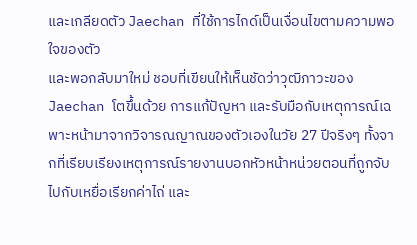และเกลียดตัว Jaechan ที่ใช้การไกด์เป็นเงื่อนไขตามความพอใจของตัว
และพอกลับมาใหม่ ชอบที่เขียนให้เห็นชัดว่าวุฒิภาวะของ Jaechan โตขึ้นด้วย การแก้ปัญหา และรับมือกับเหตุการณ์เฉพาะหน้ามาจากวิจารณญาณของตัวเองในวัย 27 ปีจริงๆ ทั้งจากที่เรียบเรียงเหตุการณ์รายงานบอกหัวหน้าหน่วยตอนที่ถูกจับไปกับเหยื่อเรียกค่าไถ่ และ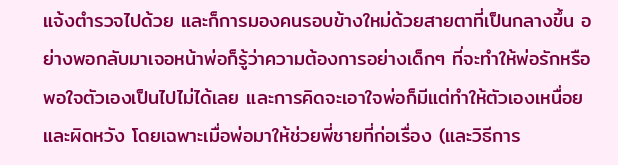แจ้งตำรวจไปด้วย และก็การมองคนรอบข้างใหม่ด้วยสายตาที่เป็นกลางขึ้น อย่างพอกลับมาเจอหน้าพ่อก็รู้ว่าความต้องการอย่างเด็กๆ ที่จะทำให้พ่อรักหรือพอใจตัวเองเป็นไปไม่ได้เลย และการคิดจะเอาใจพ่อก็มีแต่ทำให้ตัวเองเหนื่อยและผิดหวัง โดยเฉพาะเมื่อพ่อมาให้ช่วยพี่ชายที่ก่อเรื่อง (และวิธีการ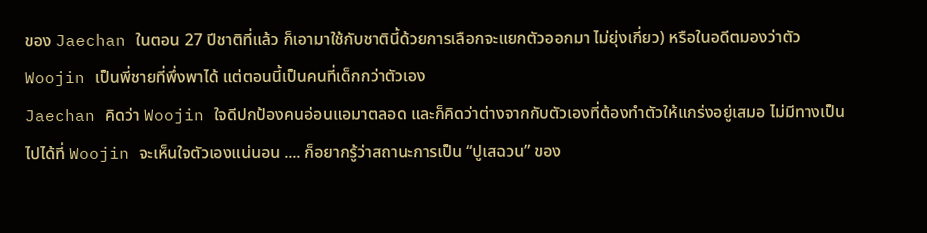ของ Jaechan ในตอน 27 ปีชาติที่แล้ว ก็เอามาใช้กับชาตินี้ด้วยการเลือกจะแยกตัวออกมา ไม่ยุ่งเกี่ยว) หรือในอดีตมองว่าตัว Woojin เป็นพี่ชายที่พึ่งพาได้ แต่ตอนนี้เป็นคนที่เด็กกว่าตัวเอง
Jaechan คิดว่า Woojin ใจดีปกป้องคนอ่อนแอมาตลอด และก็คิดว่าต่างจากกับตัวเองที่ต้องทำตัวให้แกร่งอยู่เสมอ ไม่มีทางเป็นไปได้ที่ Woojin จะเห็นใจตัวเองแน่นอน .... ก็อยากรู้ว่าสถานะการเป็น “ปูเสฉวน” ของ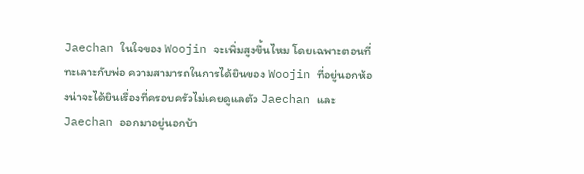Jaechan ในใจของ Woojin จะเพิ่มสูงขึ้นไหม โดยเฉพาะตอนที่ทะเลาะกับพ่อ ความสามารถในการได้ยินของ Woojin ที่อยู่นอกห้องน่าจะได้ยินเรื่องที่ครอบครัวไม่เคยดูแลตัว Jaechan และ Jaechan ออกมาอยู่นอกบ้า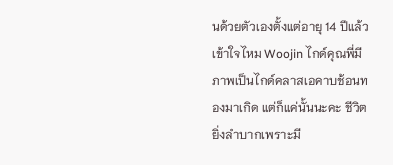นด้วยตัวเองตั้งแต่อายุ 14 ปีแล้ว
เข้าใจไหม Woojin ไกด์คุณพี่มีภาพเป็นไกด์คลาสเอคาบช้อนทองมาเกิด แต่ก็แค่นั้นนะคะ ชีวิตยิ่งลำบากเพราะมี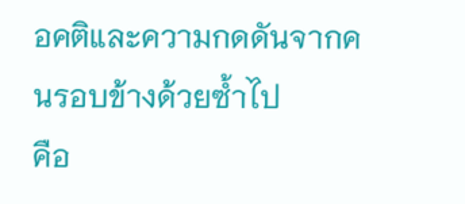อคติและความกดดันจากคนรอบข้างด้วยซ้ำไป
คือ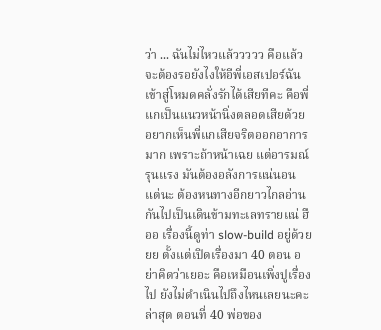ว่า ... ฉันไม่ไหวแล้ววววว คือแล้วจะต้องรอยังไงให้อีพี่เอสเปอร์ฉันเข้าสู่โหมดคลั่งรักได้เสียทีคะ คือพี่แกเป็นแนวหน้านิ่งตลอดเสียด้วย อยากเห็นพี่แกเสียจริตออกอาการมาก เพราะถ้าหน้าเฉย แต่อารมณ์รุนแรง มันต้องอลังการแน่นอน แต่นะ ต้องหนทางอีกยาวไกลอ่านกันไปเป็นเดินข้ามทะเลทรายแน่ ฮืออ เรื่องนี้ดูท่า slow-build อยู่ด้วยยย ตั้งแต่เปิดเรื่องมา 40 ตอน อย่าคิดว่าเยอะ คือเหมือนเพิ่งปูเรื่องไป ยังไม่ดำเนินไปถึงไหนเลยนะคะ
ล่าสุด ตอนที่ 40 พ่อของ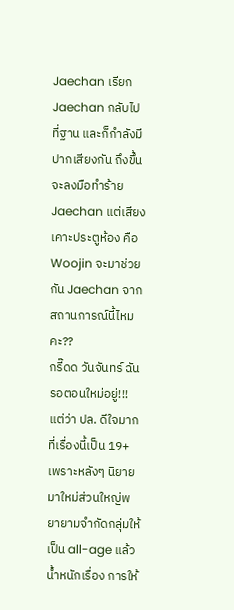Jaechan เรียก Jaechan กลับไปที่ฐาน และก็กำลังมีปากเสียงกัน ถึงขึ้นจะลงมือทำร้าย Jaechan แต่เสียงเคาะประตูห้อง คือ Woojin จะมาช่วยกัน Jaechan จากสถานการณ์นี้ไหมคะ??
กรี๊ดด วันจันทร์ ฉันรอตอนใหม่อยู่!!!
แต่ว่า ปล. ดีใจมากที่เรื่องนี้เป็น 19+ เพราะหลังๆ นิยายมาใหม่ส่วนใหญ่พยายามจำกัดกลุ่มให้เป็น all-age แล้วน้ำหนักเรื่อง การให้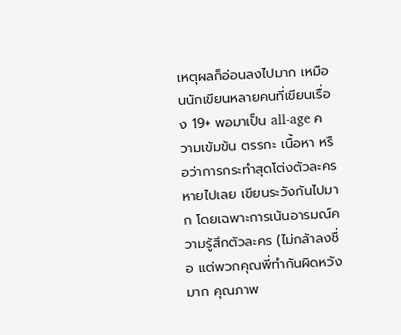เหตุผลก็อ่อนลงไปมาก เหมือนนักเขียนหลายคนที่เขียนเรื่อง 19+ พอมาเป็น all-age ความเข้มข้น ตรรกะ เนื้อหา หรือว่าการกระทำสุดโต่งตัวละครหายไปเลย เขียนระวังกันไปมาก โดยเฉพาะการเน้นอารมณ์ความรู้สึกตัวละคร (ไม่กล้าลงชื่อ แต่พวกคุณพี่ทำกันผิดหวังมาก คุณภาพ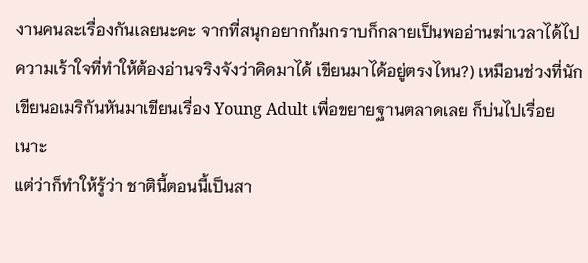งานคนละเรื่องกันเลยนะคะ จากที่สนุกอยากก้มกราบก็กลายเป็นพออ่านฆ่าเวลาได้ไป ความเร้าใจที่ทำให้ต้องอ่านจริงจังว่าคิดมาได้ เขียนมาได้อยู่ตรงไหน?) เหมือนช่วงที่นักเขียนอเมริกันหันมาเขียนเรื่อง Young Adult เพื่อขยายฐานตลาดเลย ก็บ่นไปเรื่อยเนาะ
แต่ว่าก็ทำให้รู้ว่า ชาตินี้ตอนนี้เป็นสา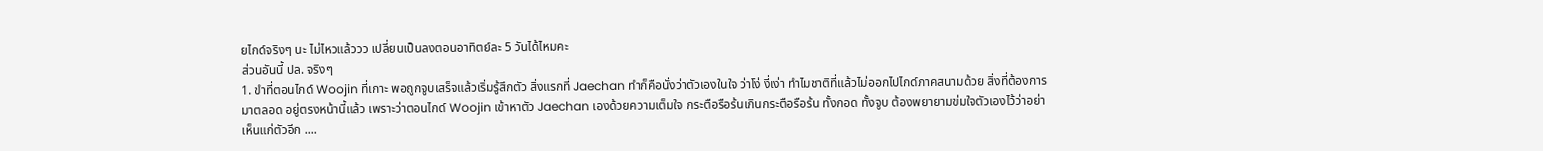ยไกด์จริงๆ นะ ไม่ไหวแล้ววว เปลี่ยนเป็นลงตอนอาทิตย์ละ 5 วันได้ไหมคะ
ส่วนอันนี้ ปล. จริงๆ
1. ขำที่ตอนไกด์ Woojin ที่เกาะ พอถูกจูบเสร็จแล้วเริ่มรู้สึกตัว สิ่งแรกที่ Jaechan ทำก็คือนั่งว่าตัวเองในใจ ว่าโง่ งี่เง่า ทำไมชาติที่แล้วไม่ออกไปไกด์ภาคสนามด้วย สิ่งที่ต้องการมาตลอด อยู่ตรงหน้านี้แล้ว เพราะว่าตอนไกด์ Woojin เข้าหาตัว Jaechan เองด้วยความเต็มใจ กระตือรือร้นเกินกระตือรือร้น ทั้งกอด ทั้งจูบ ต้องพยายามข่มใจตัวเองไว้ว่าอย่าเห็นแก่ตัวอีก ....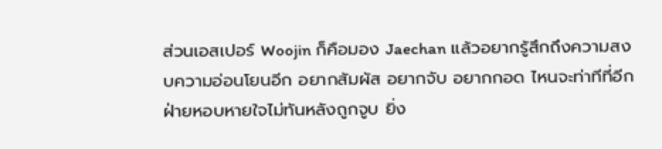ส่วนเอสเปอร์ Woojin ก็คือมอง Jaechan แล้วอยากรู้สึกถึงความสงบความอ่อนโยนอีก อยากสัมผัส อยากจับ อยากกอด ไหนจะท่าทีที่อีกฝ่ายหอบหายใจไม่ทันหลังถูกจูบ ยิ่ง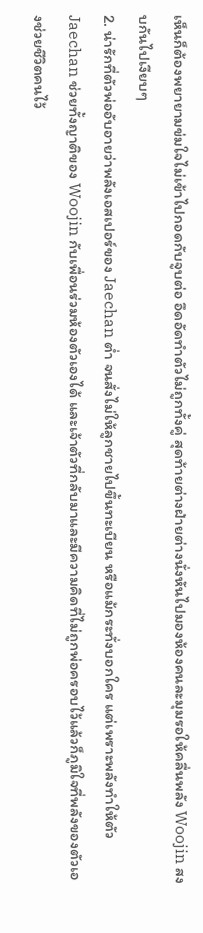เห็นก็ต้องพยายามข่มใจไม่เข้าไปกอดกับจูบต่อ อึดอัดทำตัวไม่ถูกทั้งคู่ สุดท้ายต่างฝ่ายต่างนั่งหันไปมองห้องคนละมุมรอให้คลื่นพลัง Woojin สงบกันไปเงียบๆ
2. น่ารักที่ตัวพ่ออับอายว่าพลังเอสเปอร์ของ Jaechan ต่ำ จนสั่งไม่ให้ลูกชายไปขึ้นทะเบียน หรือแม้กระทั่งบอกใคร แต่เพราะพลังทำให้ตัว Jaechan ช่วยทั้งญาติของ Woojin กับเพื่อนร่วมห้องตัวเองได้ และเจ้าตัวที่กลับมาและมีความคิดที่ไม่ถูกพ่อครอบไว้แล้วก็ภูมิใจที่พลังของตัวเองช่วยชีวิตคนไว้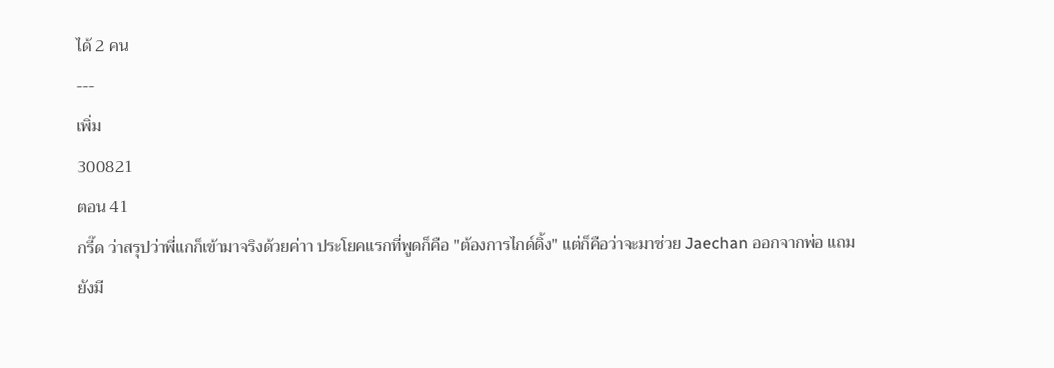ได้ 2 คน
---
เพิ่ม
300821
ตอน 41
กรี๊ด ว่าสรุปว่าพี่แกก็เข้ามาจริงด้วยค่าา ประโยคแรกที่พูดก็คือ "ต้องการไกด์ดิ้ง" แต่ก็คือว่าจะมาช่วย Jaechan ออกจากพ่อ แถมยังมี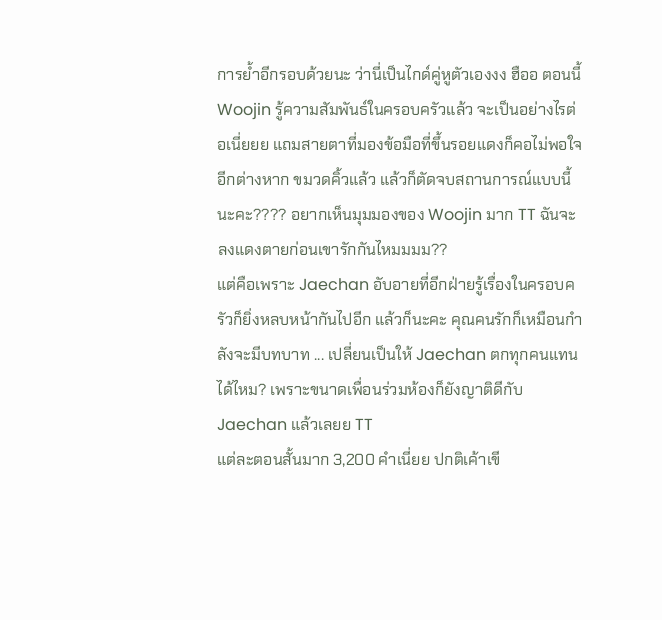การย้ำอีกรอบด้วยนะ ว่านี่เป็นไกด์คู่หูตัวเองงง ฮืออ ตอนนี้ Woojin รู้ความสัมพันธ์ในครอบครัวแล้ว จะเป็นอย่างไรต่อเนี่ยยย แถมสายตาที่มองข้อมือที่ขึ้นรอยแดงก็คอไม่พอใจ อีกต่างหาก ขมวดคิ้วแล้ว แล้วก็ตัดจบสถานการณ์แบบนี้นะคะ???? อยากเห็นมุมมองของ Woojin มาก TT ฉันจะลงแดงตายก่อนเขารักกันไหมมมม??
แต่คือเพราะ Jaechan อับอายที่อีกฝ่ายรู้เรื่องในครอบครัวก็ยิ่งหลบหน้ากันไปอีก แล้วก็นะคะ คุณคนรักก็เหมือนกำลังจะมีบทบาท ... เปลี่ยนเป็นให้ Jaechan ตกทุกคนแทนได้ไหม? เพราะขนาดเพื่อนร่วมห้องก็ยังญาติดีกับ Jaechan แล้วเลยย TT
แต่ละตอนสั้นมาก 3,200 คำเนี่ยย ปกติเค้าเขี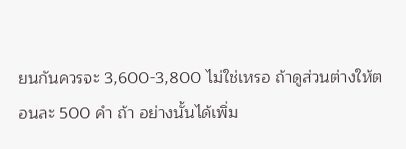ยนกันควรจะ 3,600-3,800 ไม่ใช่เหรอ ถ้าดูส่วนต่างให้ตอนละ 500 คำ ถ้า อย่างนั้นได้เพิ่ม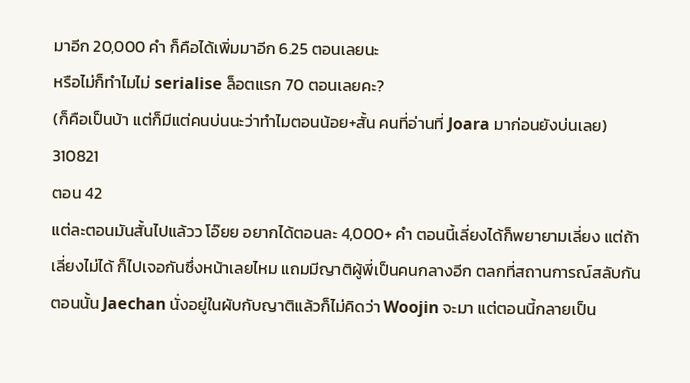มาอีก 20,000 คำ ก็คือได้เพิ่มมาอีก 6.25 ตอนเลยนะ
หรือไม่ก็ทำไมไม่ serialise ล็อตแรก 70 ตอนเลยคะ?
(ก็คือเป็นบ้า แต่ก็มีแต่คนบ่นนะว่าทำไมตอนน้อย+สั้น คนที่อ่านที่ Joara มาก่อนยังบ่นเลย)
310821
ตอน 42
แต่ละตอนมันสั้นไปแล้วว โอ๊ยย อยากได้ตอนละ 4,000+ คำ ตอนนี้เลี่ยงได้ก็พยายามเลี่ยง แต่ถ้าเลี่ยงไม่ได้ ก็ไปเจอกันซึ่งหน้าเลยไหม แถมมีญาติผู้พี่เป็นคนกลางอีก ตลกที่สถานการณ์สลับกัน ตอนนั้น Jaechan นั่งอยู่ในผับกับญาติแล้วก็ไม่คิดว่า Woojin จะมา แต่ตอนนี้กลายเป็น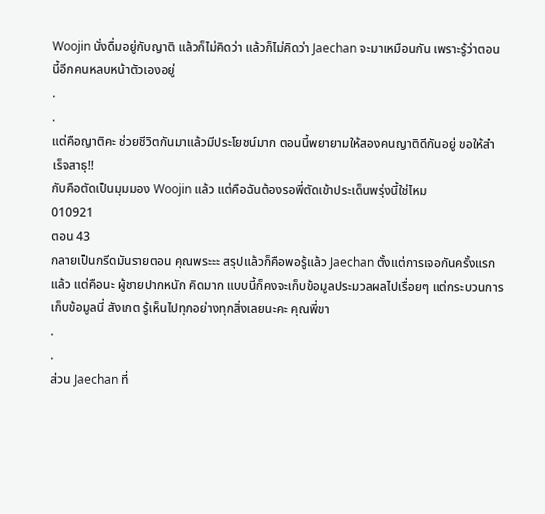Woojin นั่งดื่มอยู่กับญาติ แล้วก็ไม่คิดว่า แล้วก็ไม่คิดว่า Jaechan จะมาเหมือนกัน เพราะรู้ว่าตอนนี้อีกคนหลบหน้าตัวเองอยู่
.
.
แต่คือญาติคะ ช่วยชีวิตกันมาแล้วมีประโยชน์มาก ตอนนี้พยายามให้สองคนญาติดีกันอยู่ ขอให้สำเร็จสาธุ!!
กับคือตัดเป็นมุมมอง Woojin แล้ว แต่คือฉันต้องรอพี่ตัดเข้าประเด็นพรุ่งนี้ใช่ไหม
010921
ตอน 43
กลายเป็นกรีดมันรายตอน คุณพระะะ สรุปแล้วก็คือพอรู้แล้ว Jaechan ตั้งแต่การเจอกันครั้งแรกแล้ว แต่คือนะ ผู้ชายปากหนัก คิดมาก แบบนี้ก็คงจะเก็บข้อมูลประมวลผลไปเรื่อยๆ แต่กระบวนการเก็บข้อมูลนี่ สังเกต รู้เห็นไปทุกอย่างทุกสิ่งเลยนะคะ คุณพี่ขา
.
.
ส่วน Jaechan ที่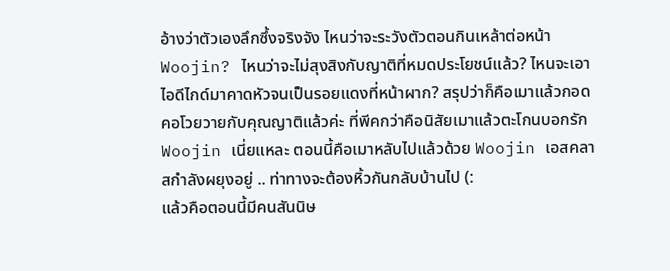อ้างว่าตัวเองลึกซึ้งจริงจัง ไหนว่าจะระวังตัวตอนกินเหล้าต่อหน้า Woojin? ไหนว่าจะไม่สุงสิงกับญาติที่หมดประโยชน์แล้ว? ไหนจะเอาไอดีไกด์มาคาดหัวจนเป็นรอยแดงที่หน้าผาก? สรุปว่าก็คือเมาแล้วกอดคอโวยวายกับคุณญาติแล้วค่ะ ที่พีคกว่าคือนิสัยเมาแล้วตะโกนบอกรัก Woojin เนี่ยแหละ ตอนนี้คือเมาหลับไปแล้วด้วย Woojin เอสคลาสกำลังผยุงอยู่ .. ท่าทางจะต้องหิ้วกันกลับบ้านไป (:
แล้วคือตอนนี้มีคนสันนิษ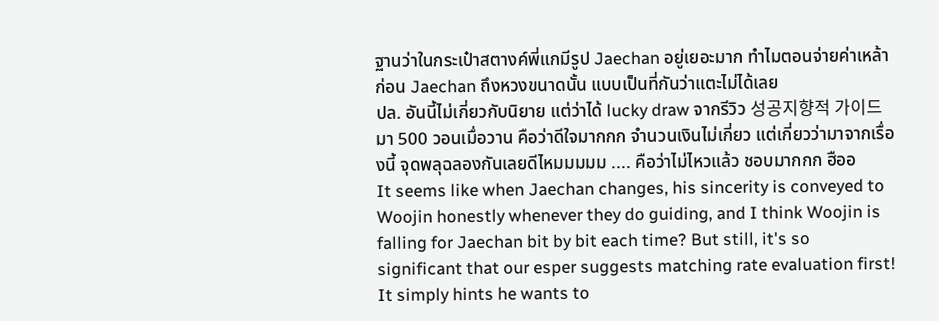ฐานว่าในกระเป๋าสตางค์พี่แกมีรูป Jaechan อยู่เยอะมาก ทำไมตอนจ่ายค่าเหล้าก่อน Jaechan ถึงหวงขนาดนั้น แบบเป็นที่กันว่าแตะไม่ได้เลย
ปล. อันนี้ไม่เกี่ยวกับนิยาย แต่ว่าได้ lucky draw จากรีวิว 성공지향적 가이드 มา 500 วอนเมื่อวาน คือว่าดีใจมากกก จำนวนเงินไม่เกี่ยว แต่เกี่ยวว่ามาจากเรื่องนี้ จุดพลุฉลองกันเลยดีไหมมมมม .... คือว่าไม่ไหวแล้ว ชอบมากกก ฮืออ
It seems like when Jaechan changes, his sincerity is conveyed to Woojin honestly whenever they do guiding, and I think Woojin is falling for Jaechan bit by bit each time? But still, it's so significant that our esper suggests matching rate evaluation first! It simply hints he wants to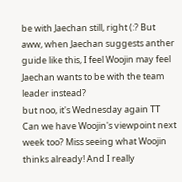be with Jaechan still, right (:? But aww, when Jaechan suggests anther guide like this, I feel Woojin may feel Jaechan wants to be with the team leader instead?
but noo, it's Wednesday again TT Can we have Woojin's viewpoint next week too? Miss seeing what Woojin thinks already! And I really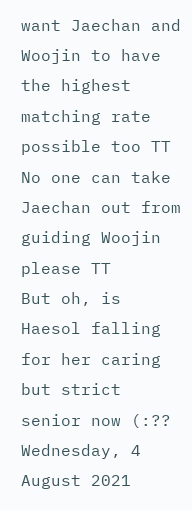want Jaechan and Woojin to have the highest matching rate possible too TT No one can take Jaechan out from guiding Woojin please TT
But oh, is Haesol falling for her caring but strict senior now (:??
Wednesday, 4 August 2021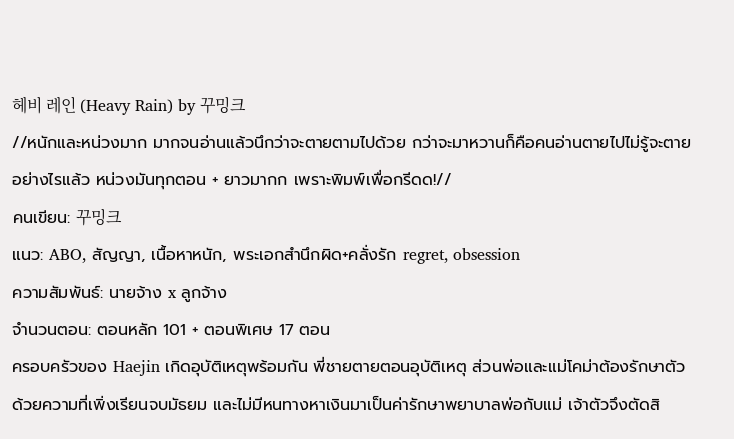헤비 레인 (Heavy Rain) by 꾸밍크
//หนักและหน่วงมาก มากจนอ่านแล้วนึกว่าจะตายตามไปด้วย กว่าจะมาหวานก็คือคนอ่านตายไปไม่รู้จะตายอย่างไรแล้ว หน่วงมันทุกตอน + ยาวมากก เพราะพิมพ์เพื่อกรีดด!//
คนเขียน: 꾸밍크
แนว: ABO, สัญญา, เนื้อหาหนัก, พระเอกสำนึกผิด+คลั่งรัก regret, obsession
ความสัมพันธ์: นายจ้าง x ลูกจ้าง
จำนวนตอน: ตอนหลัก 101 + ตอนพิเศษ 17 ตอน
ครอบครัวของ Haejin เกิดอุบัติเหตุพร้อมกัน พี่ชายตายตอนอุบัติเหตุ ส่วนพ่อและแม่โคม่าต้องรักษาตัว ด้วยความที่เพิ่งเรียนจบมัธยม และไม่มีหนทางหาเงินมาเป็นค่ารักษาพยาบาลพ่อกับแม่ เจ้าตัวจึงตัดสิ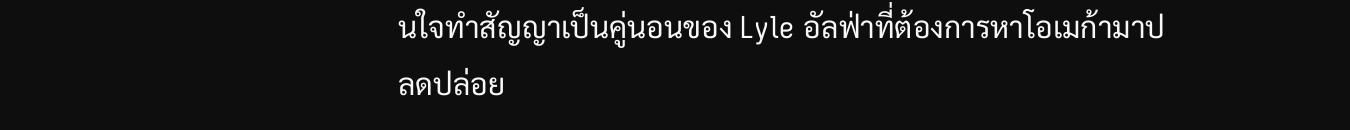นใจทำสัญญาเป็นคู่นอนของ Lyle อัลฟ่าที่ต้องการหาโอเมก้ามาปลดปล่อย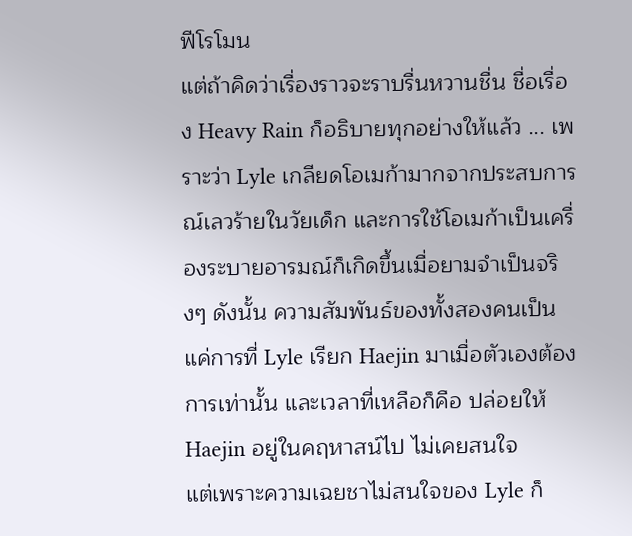ฟีโรโมน
แต่ถ้าคิดว่าเรื่องราวจะราบรื่นหวานชื่น ชื่อเรื่อง Heavy Rain ก็อธิบายทุกอย่างให้แล้ว ... เพราะว่า Lyle เกลียดโอเมก้ามากจากประสบการณ์เลวร้ายในวัยเด็ก และการใช้โอเมก้าเป็นเครื่องระบายอารมณ์ก็เกิดขึ้นเมื่อยามจำเป็นจริงๆ ดังนั้น ความสัมพันธ์ของทั้งสองคนเป็นแค่การที่ Lyle เรียก Haejin มาเมื่อตัวเองต้องการเท่านั้น และเวลาที่เหลือก็คือ ปล่อยให้ Haejin อยู่ในคฤหาสน์ไป ไม่เคยสนใจ
แต่เพราะความเฉยชาไม่สนใจของ Lyle ก็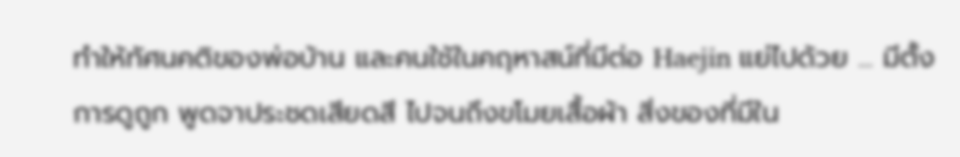ทำให้ทัศนคติของพ่อบ้าน และคนใช้ในคฤหาสน์ที่มีต่อ Haejin แย่ไปด้วย ... มีตั้งการดูถูก พูดจาประชดเสียดสี ไปจนถึงขโมยเสื้อผ้า สิ่งของที่มีใน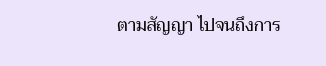ตามสัญญา ไปจนถึงการ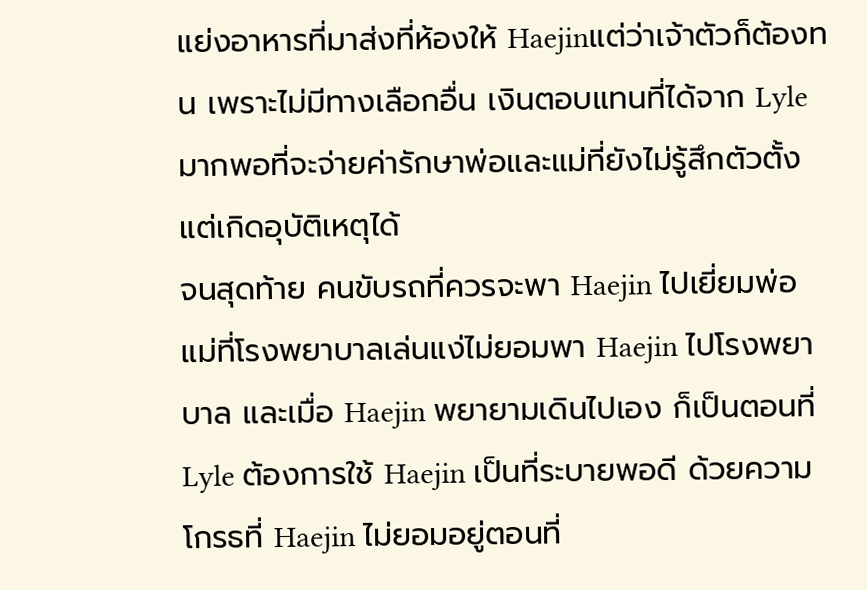แย่งอาหารที่มาส่งที่ห้องให้ Haejinแต่ว่าเจ้าตัวก็ต้องทน เพราะไม่มีทางเลือกอื่น เงินตอบแทนที่ได้จาก Lyle มากพอที่จะจ่ายค่ารักษาพ่อและแม่ที่ยังไม่รู้สึกตัวตั้งแต่เกิดอุบัติเหตุได้
จนสุดท้าย คนขับรถที่ควรจะพา Haejin ไปเยี่ยมพ่อแม่ที่โรงพยาบาลเล่นแง่ไม่ยอมพา Haejin ไปโรงพยาบาล และเมื่อ Haejin พยายามเดินไปเอง ก็เป็นตอนที่ Lyle ต้องการใช้ Haejin เป็นที่ระบายพอดี ด้วยความโกรธที่ Haejin ไม่ยอมอยู่ตอนที่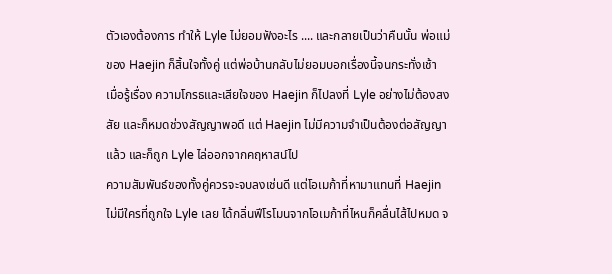ตัวเองต้องการ ทำให้ Lyle ไม่ยอมฟังอะไร .... และกลายเป็นว่าคืนนั้น พ่อแม่ของ Haejin ก็สิ้นใจทั้งคู่ แต่พ่อบ้านกลับไม่ยอมบอกเรื่องนี้จนกระทั่งเช้า
เมื่อรู้เรื่อง ความโกรธและเสียใจของ Haejin ก็ไปลงที่ Lyle อย่างไม่ต้องสงสัย และก็หมดช่วงสัญญาพอดี แต่ Haejin ไม่มีความจำเป็นต้องต่อสัญญาแล้ว และก็ถูก Lyle ไล่ออกจากคฤหาสน์ไป
ความสัมพันธ์ของทั้งคู่ควรจะจบลงเช่นดี แต่โอเมก้าที่หามาแทนที่ Haejin ไม่มีใครที่ถูกใจ Lyle เลย ได้กลิ่นฟีโรโมนจากโอเมก้าที่ไหนก็คลื่นไส้ไปหมด จ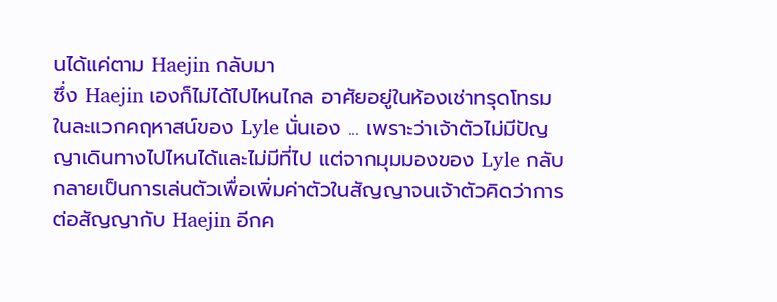นได้แค่ตาม Haejin กลับมา
ซึ่ง Haejin เองก็ไม่ได้ไปไหนไกล อาศัยอยู่ในห้องเช่าทรุดโทรมในละแวกคฤหาสน์ของ Lyle นั่นเอง ... เพราะว่าเจ้าตัวไม่มีปัญญาเดินทางไปไหนได้และไม่มีที่ไป แต่จากมุมมองของ Lyle กลับกลายเป็นการเล่นตัวเพื่อเพิ่มค่าตัวในสัญญาจนเจ้าตัวคิดว่าการต่อสัญญากับ Haejin อีกค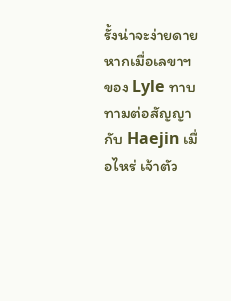รั้งน่าจะง่ายดาย หากเมื่อเลขาฯ ของ Lyle ทาบทามต่อสัญญากับ Haejin เมื่อไหร่ เจ้าตัว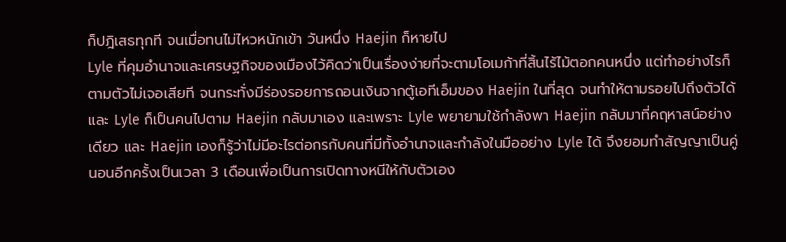ก็ปฎิเสธทุกที จนเมื่อทนไม่ไหวหนักเข้า วันหนึ่ง Haejin ก็หายไป
Lyle ที่คุมอำนาจและเศรษฐกิจของเมืองไว้คิดว่าเป็นเรื่องง่ายที่จะตามโอเมก้าที่สิ้นไร้ไม้ตอกคนหนึ่ง แต่ทำอย่างไรก็ตามตัวไม่เจอเสียที จนกระทั่งมีร่องรอยการถอนเงินจากตู้เอทีเอ็มของ Haejin ในที่สุด จนทำให้ตามรอยไปถึงตัวได้ และ Lyle ก็เป็นคนไปตาม Haejin กลับมาเอง และเพราะ Lyle พยายามใช้กำลังพา Haejin กลับมาที่คฤหาสน์อย่างเดียว และ Haejin เองก็รู้ว่าไม่มีอะไรต่อกรกับคนที่มีทั้งอำนาจและกำลังในมืออย่าง Lyle ได้ จึงยอมทำสัญญาเป็นคู่นอนอีกครั้งเป็นเวลา 3 เดือนเพื่อเป็นการเปิดทางหนีให้กับตัวเอง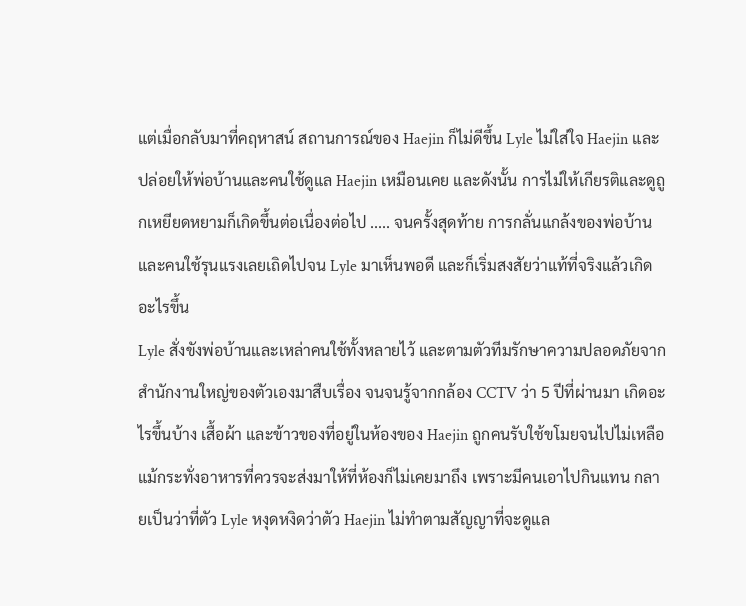แต่เมื่อกลับมาที่คฤหาสน์ สถานการณ์ของ Haejin ก็ไม่ดีขึ้น Lyle ไม่ใส่ใจ Haejin และปล่อยให้พ่อบ้านและคนใช้ดูแล Haejin เหมือนเคย และดังนั้น การไม่ให้เกียรติและดูถูกเหยียดหยามก็เกิดขึ้นต่อเนื่องต่อไป ..... จนครั้งสุดท้าย การกลั่นแกล้งของพ่อบ้านและคนใช้รุนแรงเลยเถิดไปจน Lyle มาเห็นพอดี และก็เริ่มสงสัยว่าแท้ที่จริงแล้วเกิดอะไรขึ้น
Lyle สั่งขังพ่อบ้านและเหล่าคนใช้ทั้งหลายไว้ และตามตัวทีมรักษาความปลอดภัยจากสำนักงานใหญ่ของตัวเองมาสืบเรื่อง จนจนรู้จากกล้อง CCTV ว่า 5 ปีที่ผ่านมา เกิดอะไรขึ้นบ้าง เสื้อผ้า และข้าวของที่อยู่ในห้องของ Haejin ถูกคนรับใช้ขโมยจนไปไม่เหลือ แม้กระทั่งอาหารที่ควรจะส่งมาให้ที่ห้องก็ไม่เคยมาถึง เพราะมีคนเอาไปกินแทน กลายเป็นว่าที่ตัว Lyle หงุดหงิดว่าตัว Haejin ไม่ทำตามสัญญาที่จะดูแล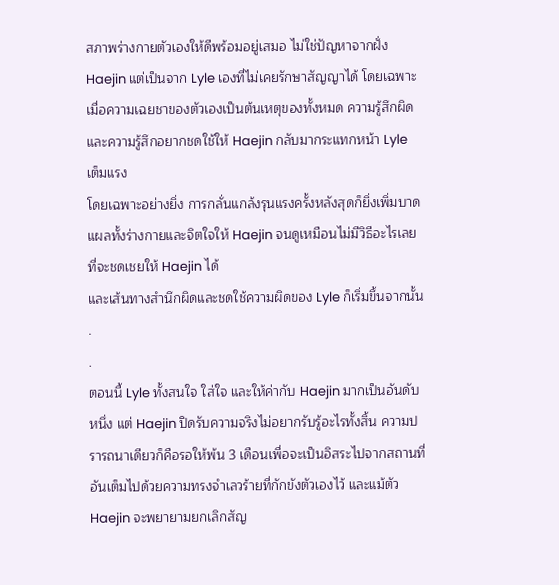สภาพร่างกายตัวเองให้ดีพร้อมอยู่เสมอ ไม่ใช่ปัญหาจากฝั่ง Haejin แต่เป็นจาก Lyle เองที่ไม่เคยรักษาสัญญาได้ โดยเฉพาะเมื่อความเฉยชาของตัวเองเป็นต้นเหตุของทั้งหมด ความรู้สึกผิดและความรู้สึกอยากชดใช้ให้ Haejin กลับมากระแทกหน้า Lyle เต็มแรง
โดยเฉพาะอย่างยิ่ง การกลั่นแกล้งรุนแรงครั้งหลังสุดก็ยิ่งเพิ่มบาดแผลทั้งร่างกายและจิตใจให้ Haejin จนดูเหมือนไม่มีวิธีอะไรเลยที่จะชดเชยให้ Haejin ได้
และเส้นทางสำนึกผิดและชดใช้ความผิดของ Lyle ก็เริ่มขึ้นจากนั้น
.
.
ตอนนี้ Lyle ทั้งสนใจ ใส่ใจ และให้ค่ากับ Haejin มากเป็นอันดับหนึ่ง แต่ Haejin ปิดรับความจริงไม่อยากรับรู้อะไรทั้งสิ้น ความปรารถนาเดียวก็คือรอให้พ้น 3 เดือนเพื่อจะเป็นอิสระไปจากสถานที่อันเต็มไปด้วยความทรงจำเลวร้ายที่กักขังตัวเองไว้ และแม้ตัว Haejin จะพยายามยกเลิกสัญ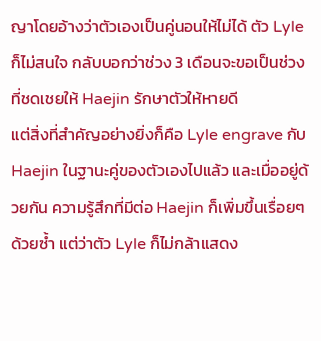ญาโดยอ้างว่าตัวเองเป็นคู่นอนให้ไม่ได้ ตัว Lyle ก็ไม่สนใจ กลับบอกว่าช่วง 3 เดือนจะขอเป็นช่วงที่ชดเชยให้ Haejin รักษาตัวให้หายดี
แต่สิ่งที่สำคัญอย่างยิ่งก็คือ Lyle engrave กับ Haejin ในฐานะคู่ของตัวเองไปแล้ว และเมื่ออยู่ด้วยกัน ความรู้สึกที่มีต่อ Haejin ก็เพิ่มขึ้นเรื่อยๆ ด้วยซ้ำ แต่ว่าตัว Lyle ก็ไม่กล้าแสดง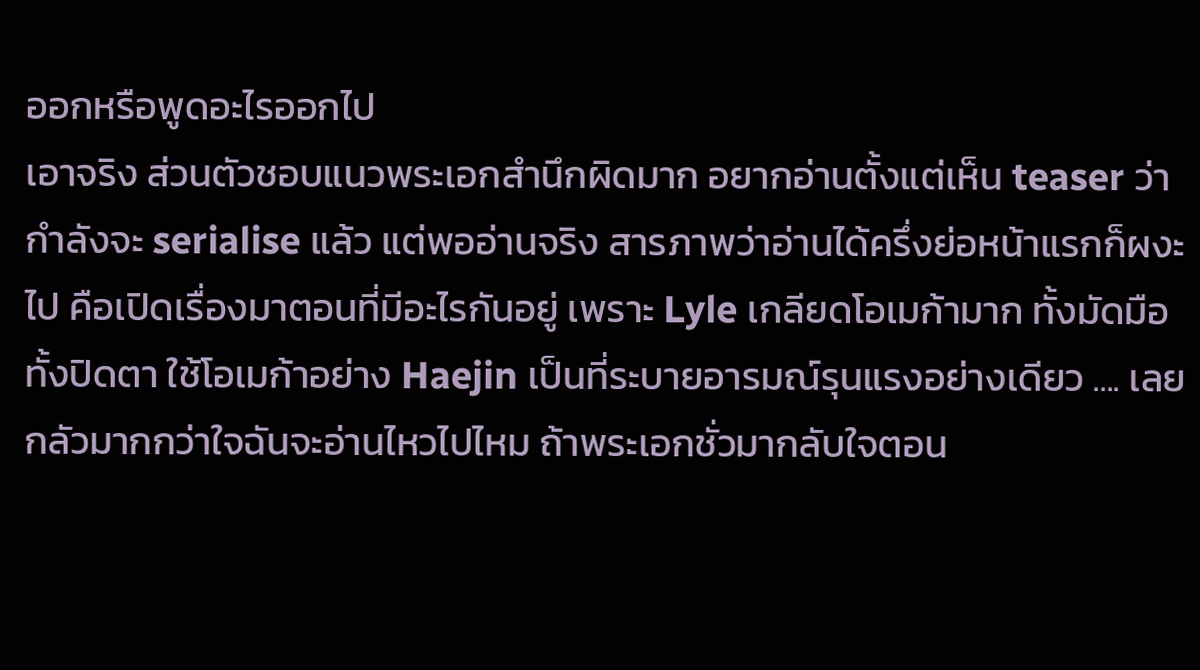ออกหรือพูดอะไรออกไป
เอาจริง ส่วนตัวชอบแนวพระเอกสำนึกผิดมาก อยากอ่านตั้งแต่เห็น teaser ว่ากำลังจะ serialise แล้ว แต่พออ่านจริง สารภาพว่าอ่านได้ครึ่งย่อหน้าแรกก็ผงะไป คือเปิดเรื่องมาตอนที่มีอะไรกันอยู่ เพราะ Lyle เกลียดโอเมก้ามาก ทั้งมัดมือ ทั้งปิดตา ใช้โอเมก้าอย่าง Haejin เป็นที่ระบายอารมณ์รุนแรงอย่างเดียว .... เลยกลัวมากกว่าใจฉันจะอ่านไหวไปไหม ถ้าพระเอกชั่วมากลับใจตอน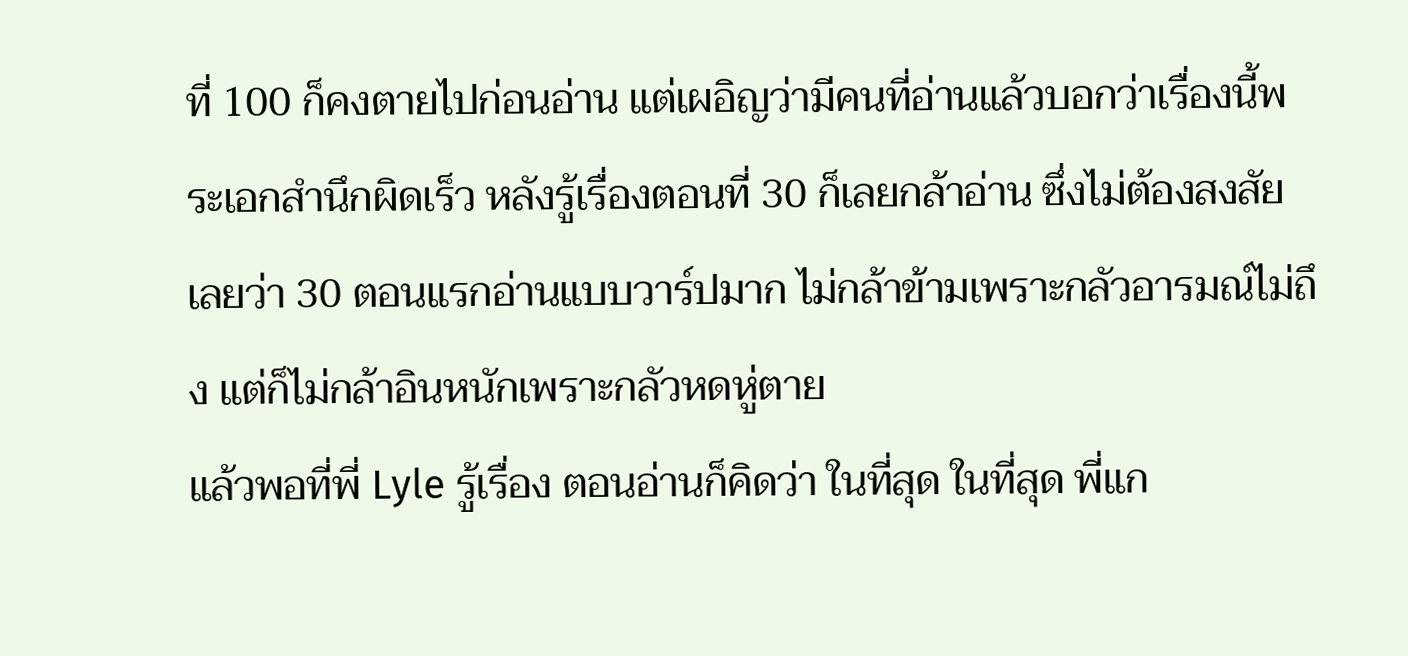ที่ 100 ก็คงตายไปก่อนอ่าน แต่เผอิญว่ามีคนที่อ่านแล้วบอกว่าเรื่องนี้พระเอกสำนึกผิดเร็ว หลังรู้เรื่องตอนที่ 30 ก็เลยกล้าอ่าน ซึ่งไม่ต้องสงสัยเลยว่า 30 ตอนแรกอ่านแบบวาร์ปมาก ไม่กล้าข้ามเพราะกลัวอารมณ์ไม่ถึง แต่ก็ไม่กล้าอินหนักเพราะกลัวหดหู่ตาย
แล้วพอที่พี่ Lyle รู้เรื่อง ตอนอ่านก็คิดว่า ในที่สุด ในที่สุด พี่แก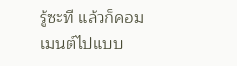รู้ซะที แล้วก็คอมเมนต์ไปแบบ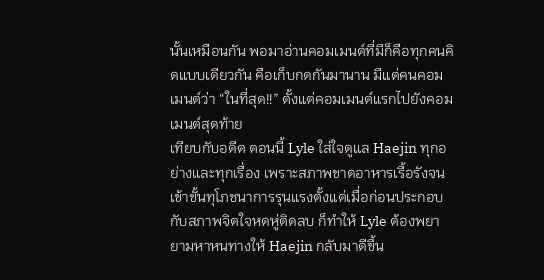นั้นเหมือนกัน พอมาอ่านคอมเมนต์ที่มีก็คือทุกคนคิดแบบเดียวกัน คือเก็บกดกันมานาน มีแต่คนคอมเมนต์ว่า “ในที่สุด!!” ตั้งแต่คอมเมนต์แรกไปยังคอมเมนต์สุดท้าย
เทียบกับอดีต ตอนนี้ Lyle ใส่ใจดูแล Haejin ทุกอย่างและทุกเรื่อง เพราะสภาพขาดอาหารเรื้อรังจนเข้าขั้นทุโภชนาการรุนแรงตั้งแต่เมื่อก่อนประกอบกับสภาพจิตใจหดหู่ติดลบ ก็ทำให้ Lyle ต้องพยายามหาหนทางให้ Haejin กลับมาดีขึ้น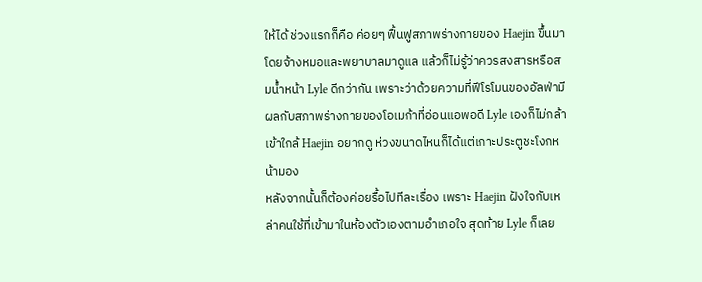ให้ได้ ช่วงแรกก็คือ ค่อยๆ ฟื้นฟูสภาพร่างกายของ Haejin ขึ้นมา โดยจ้างหมอและพยาบาลมาดูแล แล้วก็ไม่รู้ว่าควรสงสารหรือสมน้ำหน้า Lyle ดีกว่ากัน เพราะว่าด้วยความที่ฟีโรโมนของอัลฟ่ามีผลกับสภาพร่างกายของโอเมก้าที่อ่อนแอพอดี Lyle เองก็ไม่กล้าเข้าใกล้ Haejin อยากดู ห่วงขนาดไหนก็ได้แต่เกาะประตูชะโงกหน้ามอง
หลังจากนั้นก็ต้องค่อยรื้อไปทีละเรื่อง เพราะ Haejin ฝังใจกับเหล่าคนใช้ที่เข้ามาในห้องตัวเองตามอำเภอใจ สุดท้าย Lyle ก็เลย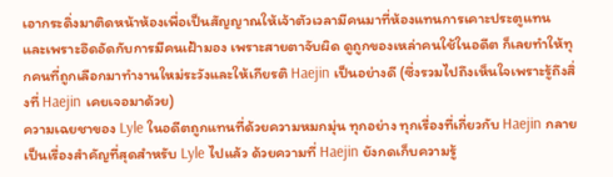เอากระดิ่งมาติดหน้าห้องเพื่อเป็นสัญญาณให้เจ้าตัวเวลามีคนมาที่ห้องแทนการเคาะประตูแทน และเพราะอึดอัดกับการมีคนเฝ้ามอง เพราะสายตาจับผิด ดูถูกของเหล่าคนใช้ในอดีต ก็เลยทำให้ทุกคนที่ถูกเลือกมาทำงานใหม่ระวังและให้เกียรติ Haejin เป็นอย่างดี (ซึ่งรวมไปถึงเห็นใจเพราะรู้ถึงสิ่งที่ Haejin เคยเจอมาด้วย)
ความเฉยชาของ Lyle ในอดีตถูกแทนที่ด้วยความหมกมุ่น ทุกอย่าง ทุกเรื่องที่เกี่ยวกับ Haejin กลายเป็นเรื่องสำคัญที่สุดสำหรับ Lyle ไปแล้ว ด้วยความที่ Haejin ยังกดเก็บความรู้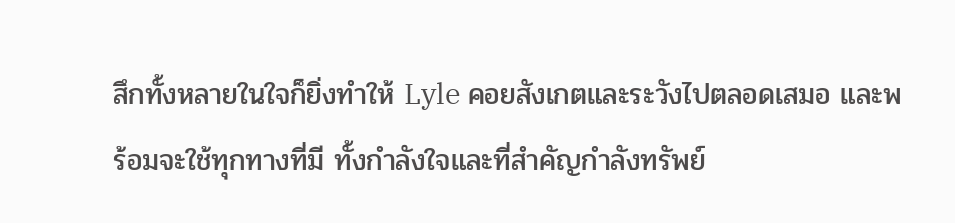สึกทั้งหลายในใจก็ยิ่งทำให้ Lyle คอยสังเกตและระวังไปตลอดเสมอ และพร้อมจะใช้ทุกทางที่มี ทั้งกำลังใจและที่สำคัญกำลังทรัพย์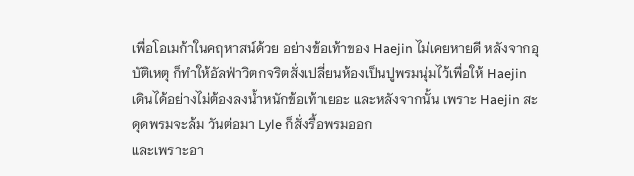เพื่อโอเมก้าในคฤหาสน์ด้วย อย่างข้อเท้าของ Haejin ไม่เคยหายดี หลังจากอุบัติเหตุ ก็ทำให้อัลฟ่าวิตกจริตสั่งเปลี่ยนห้องเป็นปูพรมนุ่มไว้เพื่อให้ Haejin เดินได้อย่างไม่ต้องลงน้ำหนักข้อเท้าเยอะ และหลังจากนั้น เพราะ Haejin สะดุดพรมจะล้ม วันต่อมา Lyle ก็สั่งรื้อพรมออก
และเพราะอา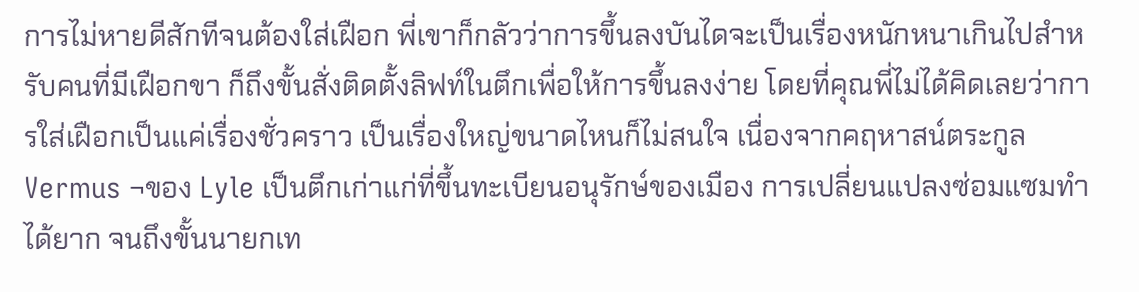การไม่หายดีสักทีจนต้องใส่เฝือก พี่เขาก็กลัวว่าการขึ้นลงบันไดจะเป็นเรื่องหนักหนาเกินไปสำหรับคนที่มีเฝือกขา ก็ถึงขั้นสั่งติดตั้งลิฟท์ในตึกเพื่อให้การขึ้นลงง่าย โดยที่คุณพี่ไม่ได้คิดเลยว่าการใส่เฝือกเป็นแค่เรื่องชั่วคราว เป็นเรื่องใหญ่ขนาดไหนก็ไม่สนใจ เนื่องจากคฤหาสน์ตระกูล Vermus ¬ของ Lyle เป็นตึกเก่าแก่ที่ขึ้นทะเบียนอนุรักษ์ของเมือง การเปลี่ยนแปลงซ่อมแซมทำได้ยาก จนถึงขั้นนายกเท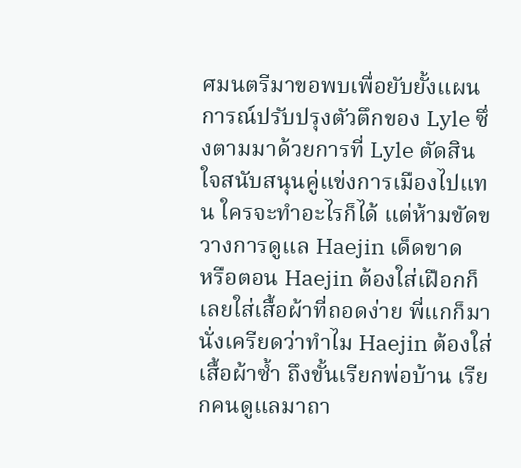ศมนตรีมาขอพบเพื่อยับยั้งแผนการณ์ปรับปรุงตัวตึกของ Lyle ซึ่งตามมาด้วยการที่ Lyle ตัดสินใจสนับสนุนคู่แข่งการเมืองไปแทน ใครจะทำอะไรก็ได้ แต่ห้ามขัดขวางการดูแล Haejin เด็ดขาด
หรือตอน Haejin ต้องใส่เฝือกก็เลยใส่เสื้อผ้าที่ถอดง่าย พี่แกก็มานั่งเครียดว่าทำไม Haejin ต้องใส่เสื้อผ้าซ้ำ ถึงขั้นเรียกพ่อบ้าน เรียกคนดูแลมาถา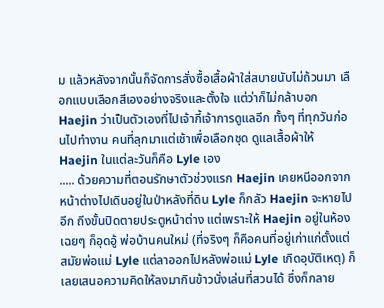ม แล้วหลังจากนั้นก็จัดการสั่งซื้อเสื้อผ้าใส่สบายนับไม่ถ้วนมา เลือกแบบเลือกสีเองอย่างจริงและตั้งใจ แต่ว่าก็ไม่กล้าบอก Haejin ว่าเป็นตัวเองที่ไปเจ้ากี้เจ้าการดูแลอีก ทั้งๆ ที่ทุกวันก่อนไปทำงาน คนที่ลุกมาแต่เช้าเพื่อเลือกชุด ดูแลเสื้อผ้าให้ Haejin ในแต่ละวันก็คือ Lyle เอง
..... ด้วยความที่ตอนรักษาตัวช่วงแรก Haejin เคยหนีออกจากหน้าต่างไปเดินอยู่ในป่าหลังที่ดิน Lyle ก็กลัว Haejin จะหายไปอีก ถึงขั้นปิดตายประตูหน้าต่าง แต่เพราะให้ Haejin อยู่ในห้องเฉยๆ ก็อุดอู้ พ่อบ้านคนใหม่ (ที่จริงๆ ก็คือคนที่อยู่เก่าแก่ตั้งแต่สมัยพ่อแม่ Lyle แต่ลาออกไปหลังพ่อแม่ Lyle เกิดอุบัติเหตุ) ก็เลยเสนอความคิดให้ลงมากินข้าวนั่งเล่นที่สวนได้ ซึ่งก็กลาย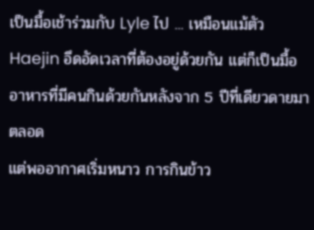เป็นมื้อเช้าร่วมกับ Lyle ไป ... เหมือนแม้ตัว Haejin อึดอัดเวลาที่ต้องอยู่ด้วยกัน แต่ก็เป็นมื้ออาหารที่มีคนกินด้วยกันหลังจาก 5 ปีที่เดียวดายมาตลอด
แต่พออากาศเริ่มหนาว การกินข้าว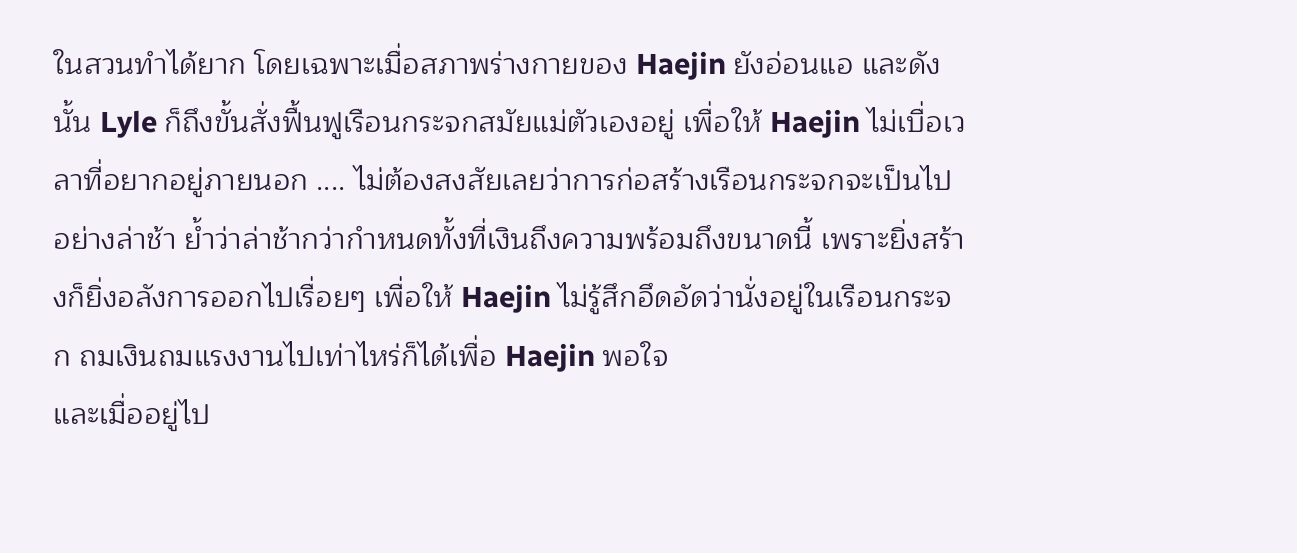ในสวนทำได้ยาก โดยเฉพาะเมื่อสภาพร่างกายของ Haejin ยังอ่อนแอ และดังนั้น Lyle ก็ถึงขั้นสั่งฟื้นฟูเรือนกระจกสมัยแม่ตัวเองอยู่ เพื่อให้ Haejin ไม่เบื่อเวลาที่อยากอยู่ภายนอก .... ไม่ต้องสงสัยเลยว่าการก่อสร้างเรือนกระจกจะเป็นไปอย่างล่าช้า ย้ำว่าล่าช้ากว่ากำหนดทั้งที่เงินถึงความพร้อมถึงขนาดนี้ เพราะยิ่งสร้างก็ยิ่งอลังการออกไปเรื่อยๆ เพื่อให้ Haejin ไม่รู้สึกอึดอัดว่านั่งอยู่ในเรือนกระจก ถมเงินถมแรงงานไปเท่าไหร่ก็ได้เพื่อ Haejin พอใจ
และเมื่ออยู่ไป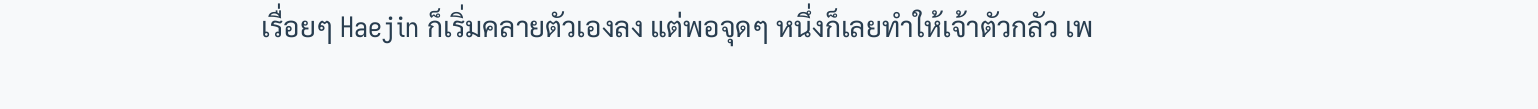เรื่อยๆ Haejin ก็เริ่มคลายตัวเองลง แต่พอจุดๆ หนึ่งก็เลยทำให้เจ้าตัวกลัว เพ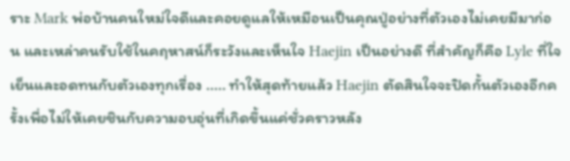ราะ Mark พ่อบ้านคนใหม่ใจดีและคอยดูแลให้เหมือนเป็นคุณปู่อย่างที่ตัวเองไม่เคยมีมาก่อน และเหล่าคนรับใช้ในคฤหาสน์ก็ระวังและเห็นใจ Haejin เป็นอย่างดี ที่สำคัญก็คือ Lyle ที่ใจเย็นและอดทนกับตัวเองทุกเรื่อง ..... ทำให้สุดท้ายแล้ว Haejin ตัดสินใจจะปิดกั้นตัวเองอีกครั้งเพื่อไม่ให้เคยชินกับความอบอุ่นที่เกิดขึ้นแค่ชั่วคราวหลัง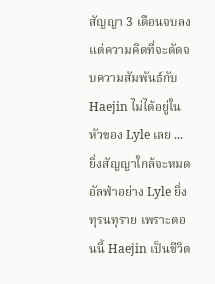สัญญา 3 เดือนจบลง
แต่ความคิดที่จะตัดจบความสัมพันธ์กับ Haejin ไม่ได้อยู่ในหัวของ Lyle เลย ... ยิ่งสัญญาใกล้จะหมด อัลฟ่าอย่าง Lyle ยิ่งทุรนทุราย เพราะตอนนี้ Haejin เป็นชีวิต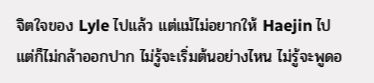จิตใจของ Lyle ไปแล้ว แต่แม้ไม่อยากให้ Haejin ไป แต่ก็ไม่กล้าออกปาก ไม่รู้จะเริ่มต้นอย่างไหน ไม่รู้จะพูดอ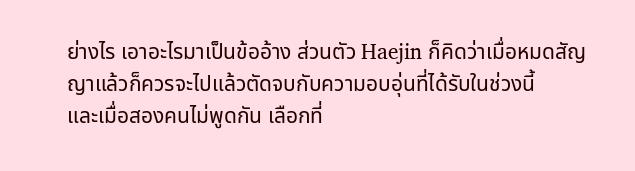ย่างไร เอาอะไรมาเป็นข้ออ้าง ส่วนตัว Haejin ก็คิดว่าเมื่อหมดสัญญาแล้วก็ควรจะไปแล้วตัดจบกับความอบอุ่นที่ได้รับในช่วงนี้
และเมื่อสองคนไม่พูดกัน เลือกที่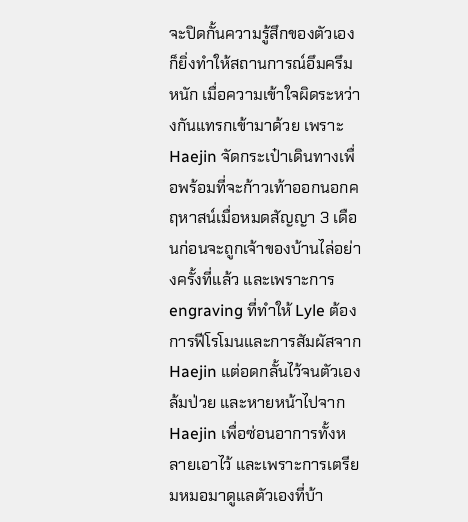จะปิดกั้นความรู้สึกของตัวเองก็ยิ่งทำให้สถานการณ์อึมครึมหนัก เมื่อความเข้าใจผิดระหว่างกันแทรกเข้ามาด้วย เพราะ Haejin จัดกระเป๋าเดินทางเพื่อพร้อมที่จะก้าวเท้าออกนอกคฤหาสน์เมื่อหมดสัญญา 3 เดือนก่อนจะถูกเจ้าของบ้านไล่อย่างครั้งที่แล้ว และเพราะการ engraving ที่ทำให้ Lyle ต้องการฟีโรโมนและการสัมผัสจาก Haejin แต่อดกลั้นไว้จนตัวเองล้มป่วย และหายหน้าไปจาก Haejin เพื่อซ่อนอาการทั้งหลายเอาไว้ และเพราะการเตรียมหมอมาดูแลตัวเองที่บ้า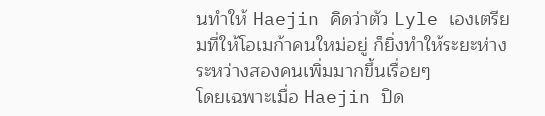นทำให้ Haejin คิดว่าตัว Lyle เองเตรียมที่ให้โอเมก้าคนใหม่อยู่ ก็ยิ่งทำให้ระยะห่างระหว่างสองคนเพิ่มมากขึ้นเรื่อยๆ
โดยเฉพาะเมื่อ Haejin ปิด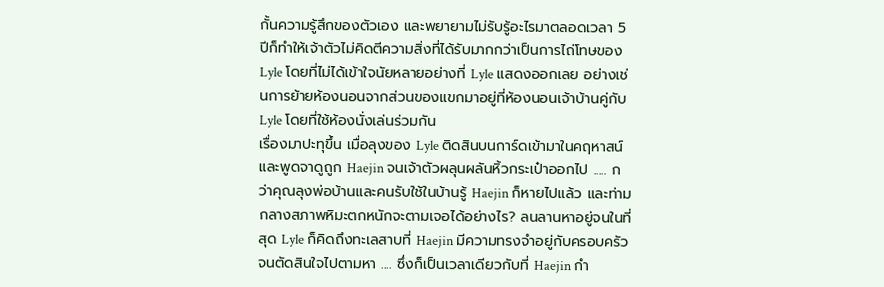กั้นความรู้สึกของตัวเอง และพยายามไม่รับรู้อะไรมาตลอดเวลา 5 ปีก็ทำให้เจ้าตัวไม่คิดตีความสิ่งที่ได้รับมากกว่าเป็นการไถ่โทษของ Lyle โดยที่ไม่ได้เข้าใจนัยหลายอย่างที่ Lyle แสดงออกเลย อย่างเช่นการย้ายห้องนอนจากส่วนของแขกมาอยู่ที่ห้องนอนเจ้าบ้านคู่กับ Lyle โดยที่ใช้ห้องนั่งเล่นร่วมกัน
เรื่องมาปะทุขึ้น เมื่อลุงของ Lyle ติดสินบนการ์ดเข้ามาในคฤหาสน์ และพูดจาดูถูก Haejin จนเจ้าตัวผลุนผลันหิ้วกระเป๋าออกไป ..... กว่าคุณลุงพ่อบ้านและคนรับใช้ในบ้านรู้ Haejin ก็หายไปแล้ว และท่ามกลางสภาพหิมะตกหนักจะตามเจอได้อย่างไร? ลนลานหาอยู่จนในที่สุด Lyle ก็คิดถึงทะเลสาบที่ Haejin มีความทรงจำอยู่กับครอบครัว จนตัดสินใจไปตามหา .... ซึ่งก็เป็นเวลาเดียวกับที่ Haejin กำ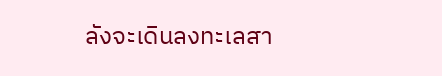ลังจะเดินลงทะเลสา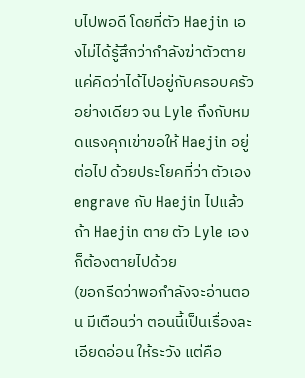บไปพอดี โดยที่ตัว Haejin เองไม่ได้รู้สึกว่ากำลังฆ่าตัวตาย แค่คิดว่าได้ไปอยู่กับครอบครัวอย่างเดียว จน Lyle ถึงกับหมดแรงคุกเข่าขอให้ Haejin อยู่ต่อไป ด้วยประโยคที่ว่า ตัวเอง engrave กับ Haejin ไปแล้ว ถ้า Haejin ตาย ตัว Lyle เองก็ต้องตายไปด้วย
(ขอกรีดว่าพอกำลังจะอ่านตอน มีเตือนว่า ตอนนี้เป็นเรื่องละเอียดอ่อน ให้ระวัง แต่คือ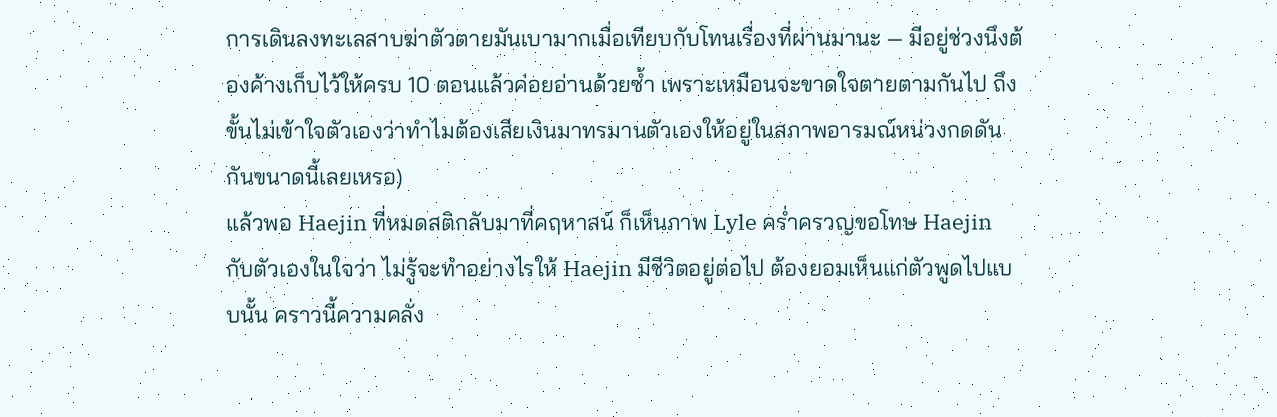การเดินลงทะเลสาบฆ่าตัวตายมันเบามากเมื่อเทียบกับโทนเรื่องที่ผ่านมานะ — มีอยู่ช่วงนึงต้องค้างเก็บไว้ให้ครบ 10 ตอนแล้วค่อยอ่านด้วยซ้ำ เพราะเหมือนจะขาดใจตายตามกันไป ถึงขั้นไม่เข้าใจตัวเองว่าทำไมต้องเสียเงินมาทรมานตัวเองให้อยู่ในสภาพอารมณ์หน่วงกดดันกันขนาดนี้เลยเหรอ)
แล้วพอ Haejin ที่หมดสติกลับมาที่คฤหาสน์ ก็เห็นภาพ Lyle คร่ำครวญขอโทษ Haejin กับตัวเองในใจว่า ไม่รู้จะทำอย่างไรให้ Haejin มีชีวิตอยู่ต่อไป ต้องยอมเห็นแก่ตัวพูดไปแบบนั้น คราวนี้ความคลั่ง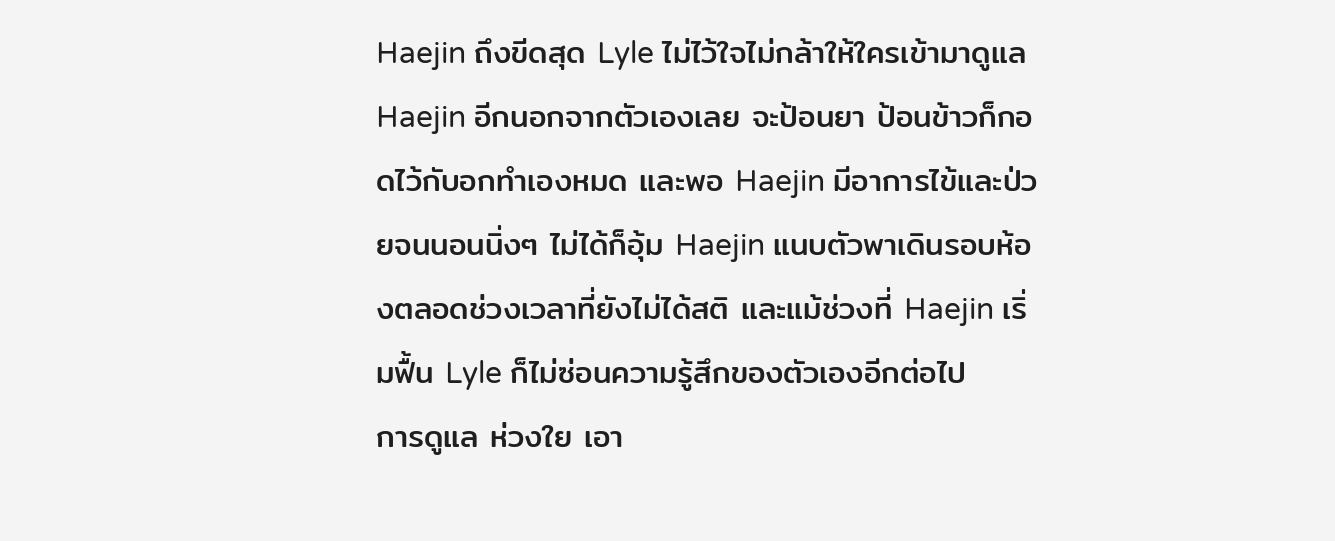Haejin ถึงขีดสุด Lyle ไม่ไว้ใจไม่กล้าให้ใครเข้ามาดูแล Haejin อีกนอกจากตัวเองเลย จะป้อนยา ป้อนข้าวก็กอดไว้กับอกทำเองหมด และพอ Haejin มีอาการไข้และป่วยจนนอนนิ่งๆ ไม่ได้ก็อุ้ม Haejin แนบตัวพาเดินรอบห้องตลอดช่วงเวลาที่ยังไม่ได้สติ และแม้ช่วงที่ Haejin เริ่มฟื้น Lyle ก็ไม่ซ่อนความรู้สึกของตัวเองอีกต่อไป
การดูแล ห่วงใย เอา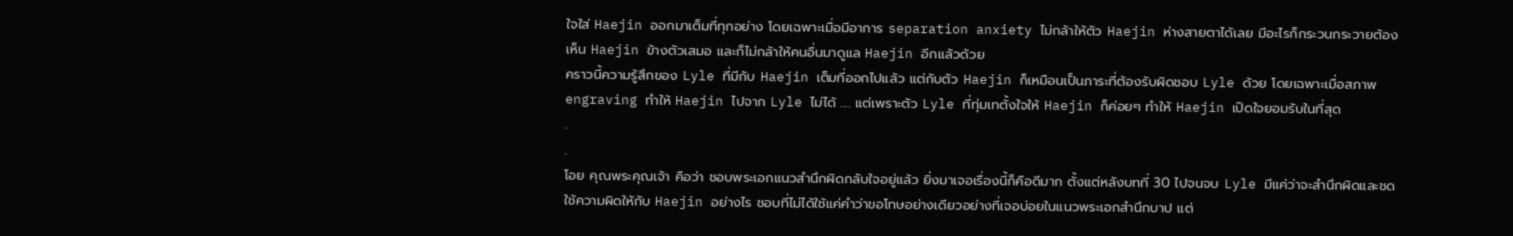ใจใส่ Haejin ออกมาเต็มที่ทุกอย่าง โดยเฉพาะเมื่อมีอาการ separation anxiety ไม่กล้าให้ตัว Haejin ห่างสายตาได้เลย มีอะไรก็กระวนกระวายต้องเห็น Haejin ข้างตัวเสมอ และก็ไม่กล้าให้คนอื่นมาดูแล Haejin อีกแล้วด้วย
คราวนี้ความรู้สึกของ Lyle ที่มีกับ Haejin เต็มที่ออกไปแล้ว แต่กับตัว Haejin ก็เหมือนเป็นภาระที่ต้องรับผิดชอบ Lyle ด้วย โดยเฉพาะเมื่อสภาพ engraving ทำให้ Haejin ไปจาก Lyle ไม่ได้ .... แต่เพราะตัว Lyle ที่ทุ่มเทตั้งใจให้ Haejin ก็ค่อยๆ ทำให้ Haejin เปิดใจยอมรับในที่สุด
.
.
โอย คุณพระคุณเจ้า คือว่า ชอบพระเอกแนวสำนึกผิดกลับใจอยู่แล้ว ยิ่งมาเจอเรื่องนี้ก็คือดีมาก ตั้งแต่หลังบทที่ 30 ไปจนจบ Lyle มีแค่ว่าจะสำนึกผิดและชดใช้ความผิดให้กับ Haejin อย่างไร ชอบที่ไม่ได้ใช้แค่คำว่าขอโทษอย่างเดียวอย่างที่เจอบ่อยในแนวพระเอกสำนึกบาป แต่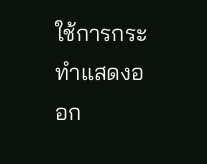ใช้การกระทำแสดงออก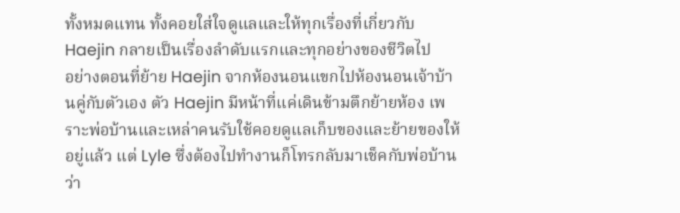ทั้งหมดแทน ทั้งคอยใส่ใจดูแลและให้ทุกเรื่องที่เกี่ยวกับ Haejin กลายเป็นเรื่องลำดับแรกและทุกอย่างของชีวิตไป
อย่างตอนที่ย้าย Haejin จากห้องนอนแขกไปห้องนอนเจ้าบ้านคู่กับตัวเอง ตัว Haejin มีหน้าที่แค่เดินข้ามตึกย้ายห้อง เพราะพ่อบ้านและเหล่าคนรับใช้คอยดูแลเก็บของและย้ายของให้อยู่แล้ว แต่ Lyle ซึ่งต้องไปทำงานก็โทรกลับมาเช็คกับพ่อบ้านว่า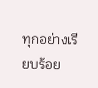ทุกอย่างเรียบร้อย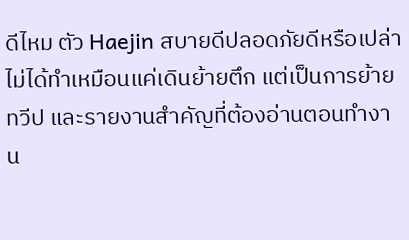ดีไหม ตัว Haejin สบายดีปลอดภัยดีหรือเปล่า ไม่ได้ทำเหมือนแค่เดินย้ายตึก แต่เป็นการย้ายทวีป และรายงานสำคัญที่ต้องอ่านตอนทำงาน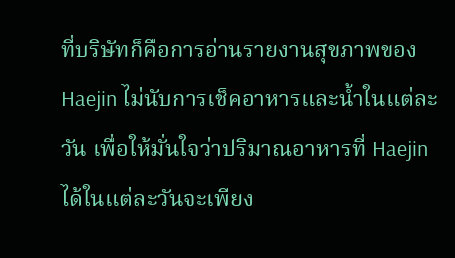ที่บริษัทก็คือการอ่านรายงานสุขภาพของ Haejin ไม่นับการเช็คอาหารและน้ำในแต่ละวัน เพื่อให้มั่นใจว่าปริมาณอาหารที่ Haejin ได้ในแต่ละวันจะเพียง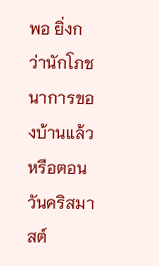พอ ยิ่งกว่านักโภชนาการของบ้านแล้ว
หรือตอนวันคริสมาสต์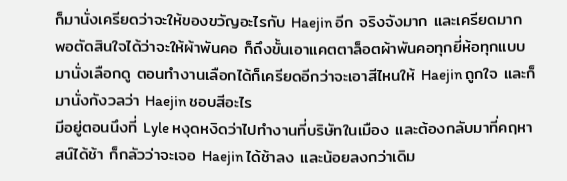ก็มานั่งเครียดว่าจะให้ของขวัญอะไรกับ Haejin อีก จริงจังมาก และเครียดมาก พอตัดสินใจได้ว่าจะให้ผ้าพันคอ ก็ถึงขั้นเอาแคตตาล็อตผ้าพันคอทุกยี่ห้อทุกแบบมานั่งเลือกดู ตอนทำงานเลือกได้ก็เครียดอีกว่าจะเอาสีไหนให้ Haejin ถูกใจ และก็มานั่งกังวลว่า Haejin ชอบสีอะไร
มีอยู่ตอนนึงที่ Lyle หงุดหงิดว่าไปทำงานที่บริษัทในเมือง และต้องกลับมาที่คฤหาสน์ได้ช้า ก็กลัวว่าจะเจอ Haejin ได้ช้าลง และน้อยลงกว่าเดิม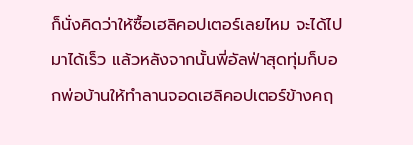ก็นั่งคิดว่าให้ซื้อเฮลิคอปเตอร์เลยไหม จะได้ไปมาได้เร็ว แล้วหลังจากนั้นพี่อัลฟ่าสุดทุ่มก็บอกพ่อบ้านให้ทำลานจอดเฮลิคอปเตอร์ข้างคฤ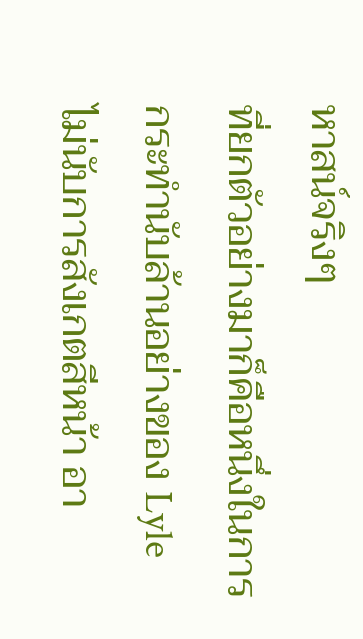หาสน์จริงๆ
ที่ยกตัวอย่างมาก็คือหนึ่งในการกระทำนับล้านอย่างของ Lyle ไม่นับการสังเกตสีหน้า อา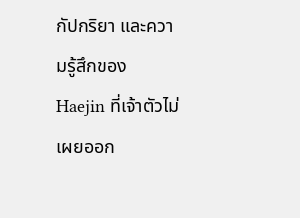กัปกริยา และความรู้สึกของ Haejin ที่เจ้าตัวไม่เผยออก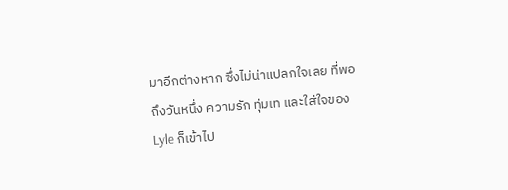มาอีกต่างหาก ซึ่งไม่น่าแปลกใจเลย ที่พอถึงวันหนึ่ง ความรัก ทุ่มเท และใส่ใจของ Lyle ก็เข้าไป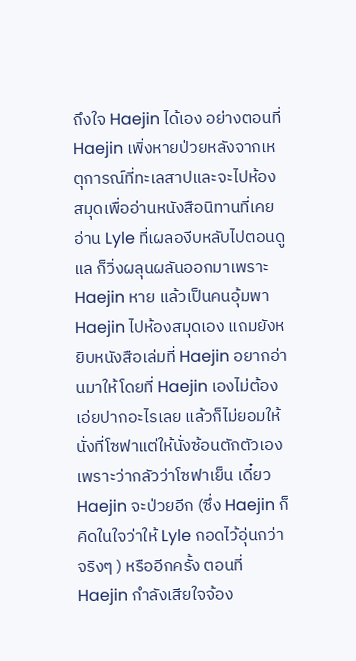ถึงใจ Haejin ได้เอง อย่างตอนที่ Haejin เพิ่งหายป่วยหลังจากเหตุการณ์ที่ทะเลสาปและจะไปห้องสมุดเพื่ออ่านหนังสือนิทานที่เคยอ่าน Lyle ที่เผลองีบหลับไปตอนดูแล ก็วิ่งผลุนผลันออกมาเพราะ Haejin หาย แล้วเป็นคนอุ้มพา Haejin ไปห้องสมุดเอง แถมยังหยิบหนังสือเล่มที่ Haejin อยากอ่านมาให้โดยที่ Haejin เองไม่ต้องเอ่ยปากอะไรเลย แล้วก็ไม่ยอมให้นั่งที่โซฟาแต่ให้นั่งซ้อนตักตัวเองเพราะว่ากลัวว่าโซฟาเย็น เดี๋ยว Haejin จะป่วยอีก (ซึ่ง Haejin ก็ คิดในใจว่าให้ Lyle กอดไว้อุ่นกว่าจริงๆ ) หรืออีกครั้ง ตอนที่ Haejin กำลังเสียใจจ้อง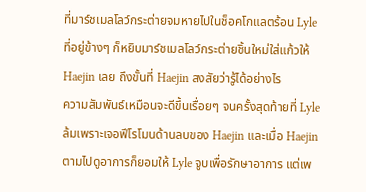ที่มาร์ชเมลโลว์กระต่ายจมหายไปในช็อคโกแลตร้อน Lyle ที่อยู่ข้างๆ ก็หยิบมาร์ชเมลโลว์กระต่ายชิ้นใหม่ใส่แก้วให้ Haejin เลย ถึงขั้นที่ Haejin สงสัยว่ารู้ได้อย่างไร
ความสัมพันธ์เหมือนจะดีขึ้นเรื่อยๆ จนครั้งสุดท้ายที่ Lyle ล้มเพราะเจอฟีโรโมนด้านลบของ Haejin และเมื่อ Haejin ตามไปดูอาการก็ยอมให้ Lyle จูบเพื่อรักษาอาการ แต่เพ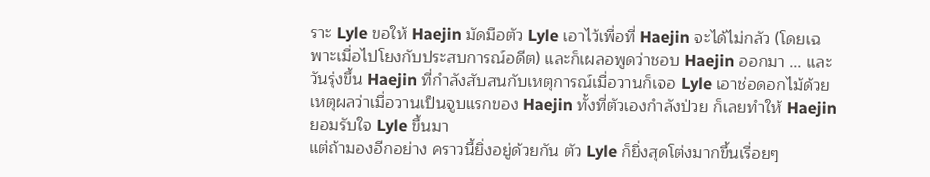ราะ Lyle ขอให้ Haejin มัดมือตัว Lyle เอาไว้เพื่อที่ Haejin จะได้ไม่กลัว (โดยเฉพาะเมื่อไปโยงกับประสบการณ์อดีต) และก็เผลอพูดว่าชอบ Haejin ออกมา ... และวันรุ่งขึ้น Haejin ที่กำลังสับสนกับเหตุการณ์เมื่อวานก็เจอ Lyle เอาช่อดอกไม้ด้วยเหตุผลว่าเมื่อวานเป็นจูบแรกของ Haejin ทั้งที่ตัวเองกำลังป่วย ก็เลยทำให้ Haejin ยอมรับใจ Lyle ขึ้นมา
แต่ถ้ามองอีกอย่าง คราวนี้ยิ่งอยู่ด้วยกัน ตัว Lyle ก็ยิ่งสุดโต่งมากขึ้นเรื่อยๆ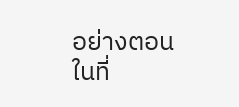อย่างตอนในที่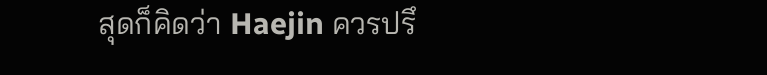สุดก็คิดว่า Haejin ควรปรึ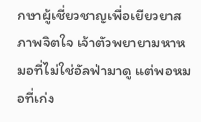กษาผู้เชี่ยวชาญเพื่อเยียวยาสภาพจิตใจ เจ้าตัวพยายามหาหมอที่ไม่ใช่อัลฟ่ามาดู แต่พอหมอที่เก่ง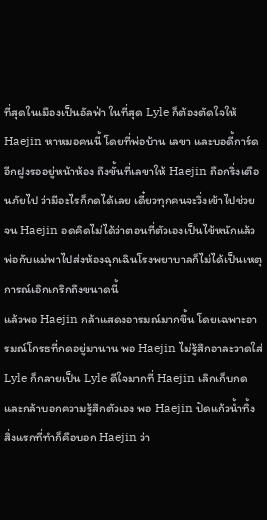ที่สุดในเมืองเป็นอัลฟ่า ในที่สุด Lyle ก็ต้องตัดใจให้ Haejin หาหมอคนนี้ โดยที่พ่อบ้าน เลขา และบอดี้การ์ดอีกฝูงรออยู่หน้าห้อง ถึงขั้นที่เลขาให้ Haejin ถือกริ่งเตือนภัยไป ว่ามีอะไรก็กดได้เลย เดี๋ยวทุกคนจะวิ่งเข้าไปช่วย จน Haejin อดคิดไม่ได้ว่าตอนที่ตัวเองเป็นไข้หนักแล้วพ่อกับแม่พาไปส่งห้องฉุกเฉินโรงพยาบาลก็ไม่ได้เป็นเหตุการณ์เอิกเกริกถึงขนาดนี้
แล้วพอ Haejin กล้าแสดงอารมณ์มากขึ้น โดยเฉพาะอารมณ์โกรธที่กดอยู่มานาน พอ Haejin ไม่รู้สึกอาละวาดใส่ Lyle ก็กลายเป็น Lyle ดีใจมากที่ Haejin เลิกเก็บกด และกล้าบอกความรู้สึกตัวเอง พอ Haejin ปัดแก้วน้ำทิ้ง สิ่งแรกที่ทำก็คือบอก Haejin ว่า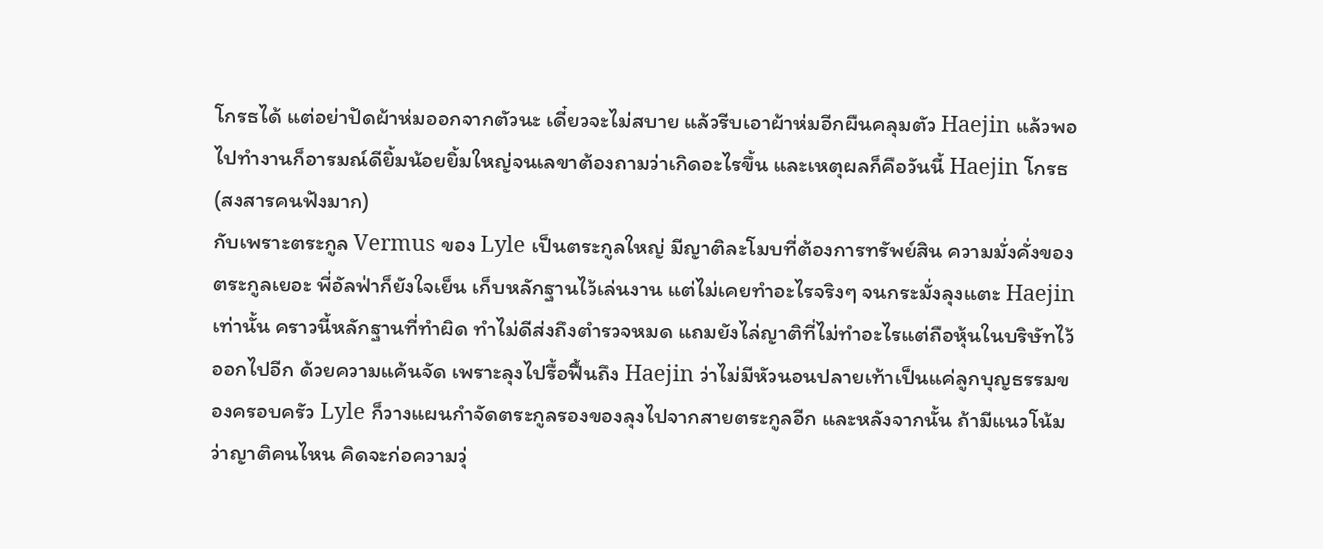โกรธได้ แต่อย่าปัดผ้าห่มออกจากตัวนะ เดี๋ยวจะไม่สบาย แล้วรีบเอาผ้าห่มอีกผืนคลุมตัว Haejin แล้วพอไปทำงานก็อารมณ์ดียิ้มน้อยยิ้มใหญ่จนเลขาต้องถามว่าเกิดอะไรขึ้น และเหตุผลก็คือวันนี้ Haejin โกรธ (สงสารคนฟังมาก)
กับเพราะตระกูล Vermus ของ Lyle เป็นตระกูลใหญ่ มีญาติละโมบที่ต้องการทรัพย์สิน ความมั่งคั่งของตระกูลเยอะ พี่อัลฟ่าก็ยังใจเย็น เก็บหลักฐานไว้เล่นงาน แต่ไม่เคยทำอะไรจริงๆ จนกระมั่งลุงแตะ Haejin เท่านั้น คราวนี้หลักฐานที่ทำผิด ทำไม่ดีส่งถึงตำรวจหมด แถมยังไล่ญาติที่ไม่ทำอะไรแต่ถือหุ้นในบริษัทไว้ออกไปอีก ด้วยความแค้นจัด เพราะลุงไปรื้อฟื้นถึง Haejin ว่าไม่มีหัวนอนปลายเท้าเป็นแค่ลูกบุญธรรมของครอบครัว Lyle ก็วางแผนกำจัดตระกูลรองของลุงไปจากสายตระกูลอีก และหลังจากนั้น ถ้ามีแนวโน้มว่าญาติคนไหน คิดจะก่อความวุ่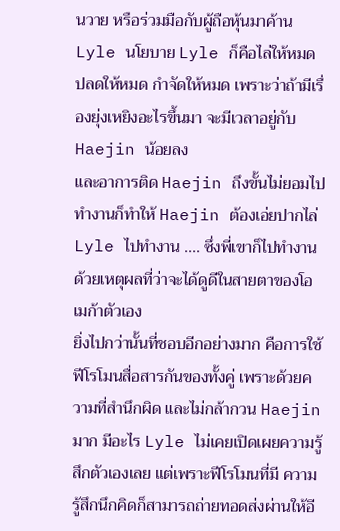นวาย หรือร่วมมือกับผู้ถือหุ้นมาค้าน Lyle นโยบาย Lyle ก็คือไล่ให้หมด ปลดให้หมด กำจัดให้หมด เพราะว่าถ้ามีเรื่องยุ่งเหยิงอะไรขึ้นมา จะมีเวลาอยู่กับ Haejin น้อยลง
และอาการติด Haejin ถึงขั้นไม่ยอมไปทำงานก็ทำให้ Haejin ต้องเอ่ยปากไล่ Lyle ไปทำงาน .... ซึ่งพี่เขาก็ไปทำงานด้วยเหตุผลที่ว่าจะได้ดูดีในสายตาของโอเมก้าตัวเอง
ยิ่งไปกว่านั้นที่ชอบอีกอย่างมาก คือการใช้ฟีโรโมนสื่อสารกันของทั้งคู่ เพราะด้วยความที่สำนึกผิด และไม่กล้ากวน Haejin มาก มีอะไร Lyle ไม่เคยเปิดเผยความรู้สึกตัวเองเลย แต่เพราะฟีโรโมนที่มี ความรู้สึกนึกคิดก็สามารถถ่ายทอดส่งผ่านให้อี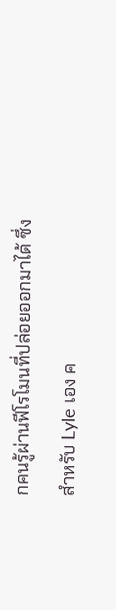กคนรู้ผ่านฟีโรโมนที่ปล่อยออกมาได้ ซึ่งสำหรับ Lyle เอง ค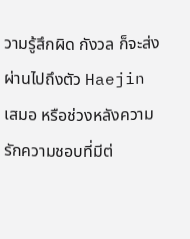วามรู้สึกผิด กังวล ก็จะส่งผ่านไปถึงตัว Haejin เสมอ หรือช่วงหลังความรักความชอบที่มีต่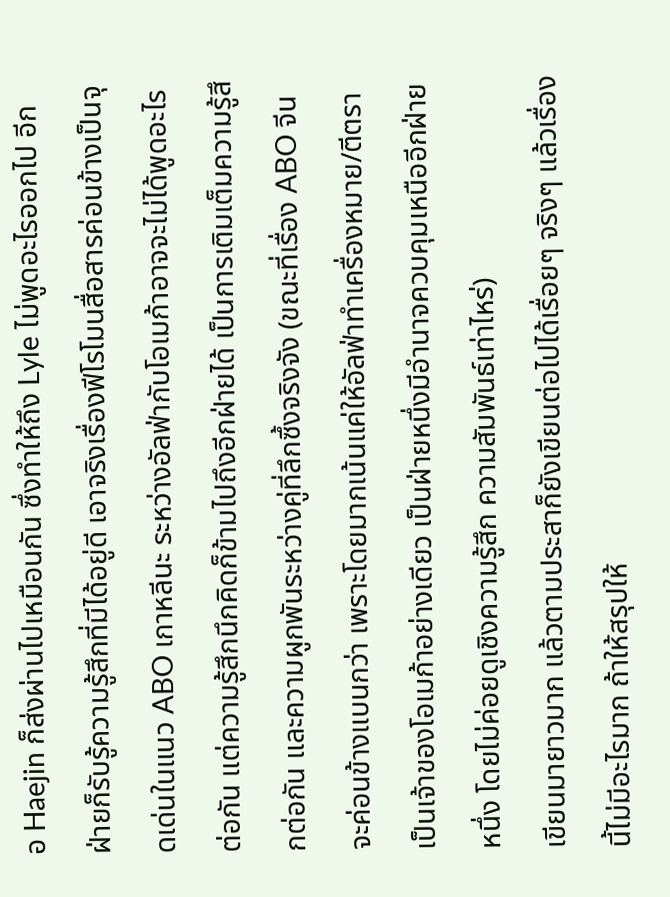อ Haejin ก็ส่งผ่านไปเหมือนกัน ซึ่งทำให้ถึง Lyle ไม่พูดอะไรออกไป อีกฝ่ายก็รับรู้ความรู้สึกที่มีได้อยู่ดี เอาจริงเรื่องฟีโรโมนสื่อสารค่อนข้างเป็นจุดเด่นในแนว ABO เกาหลีนะ ระหว่างอัลฟ่ากับโอเมก้าอาจจะไม่ได้พูดอะไรต่อกัน แต่ความรู้สึกนึกคิดก็ข้ามไปถึงอีกฝ่ายได้ เป็นการเติมเต็มความรู้สึกต่อกัน และความผูกพันระหว่างคู่ที่ลึกซึ้งจริงจัง (ขณะที่เรื่อง ABO จีน จะค่อนข้างแบนกว่า เพราะโดยมากเน้นแค่ให้อัลฟ่าทำเครื่องหมาย/ตีตราเป็นเจ้าของโอเมก้าอย่างเดียว เป็นฝ่ายหนึ่งมีอำนาจควบคุมเหนืออีกฝ่ายหนึ่ง โดยไม่ค่อยดูเชิงความรู้สึก ความสัมพันธ์เท่าไหร่)
เขียนมายาวมาก แล้วตามประสาก็ยังเขียนต่อไปได้เรื่อยๆ จริงๆ แล้วเรื่องนี้ไม่มีอะไรมาก ถ้าให้สรุปให้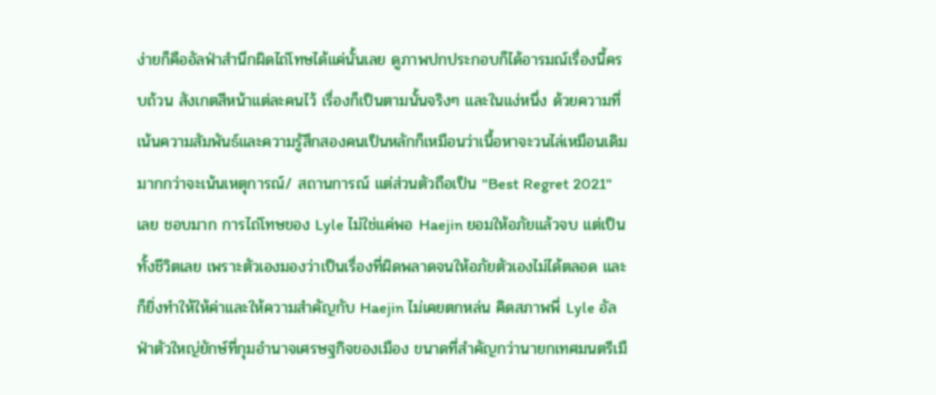ง่ายก็คืออัลฟ่าสำนึกผิดไถ่โทษได้แค่นั้นเลย ดูภาพปกประกอบก็ได้อารมณ์เรื่องนี้ครบถ้วน สังเกตสีหน้าแต่ละคนไว้ เรื่องก็เป็นตามนั้นจริงๆ และในแง่หนึ่ง ด้วยความที่เน้นความสัมพันธ์และความรู้สึกสองคนเป็นหลักก็เหมือนว่าเนื้อหาจะวนไล่เหมือนเดิมมากกว่าจะเน้นเหตุการณ์/ สถานการณ์ แต่ส่วนตัวถือเป็น "Best Regret 2021" เลย ชอบมาก การไถ่โทษของ Lyle ไม่ใช่แค่พอ Haejin ยอมให้อภัยแล้วจบ แต่เป็นทั้งชีวิตเลย เพราะตัวเองมองว่าเป็นเรื่องที่ผิดพลาดจนให้อภัยตัวเองไม่ได้ตลอด และก็ยิ่งทำให้ให้ค่าและให้ความสำคัญกับ Haejin ไม่เคยตกหล่น คิดสภาพพี่ Lyle อัลฟ่าตัวใหญ่ยักษ์ที่กุมอำนาจเศรษฐกิจของเมือง ขนาดที่สำคัญกว่านายกเทศมนตรีเมื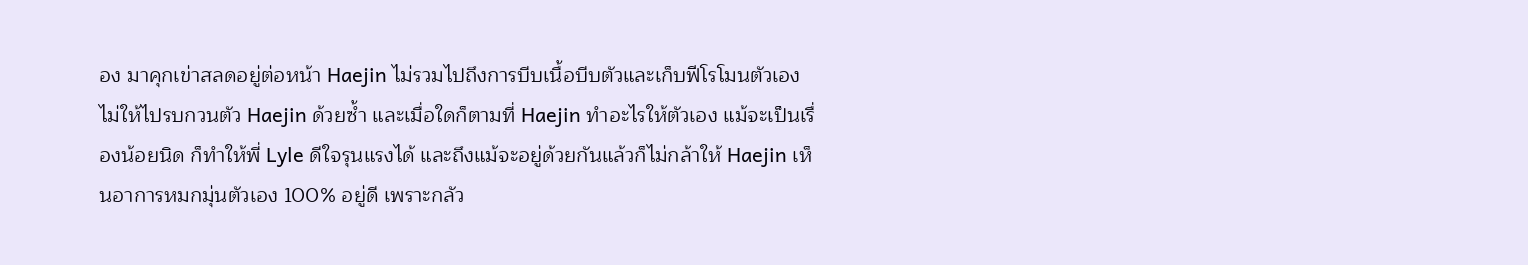อง มาคุกเข่าสลดอยู่ต่อหน้า Haejin ไม่รวมไปถึงการบีบเนื้อบีบตัวและเก็บฟีโรโมนตัวเองไม่ให้ไปรบกวนตัว Haejin ด้วยซ้ำ และเมื่อใดก็ตามที่ Haejin ทำอะไรให้ตัวเอง แม้จะเป็นเรื่องน้อยนิด ก็ทำให้พี่ Lyle ดีใจรุนแรงได้ และถึงแม้จะอยู่ด้วยกันแล้วก็ไม่กล้าให้ Haejin เห็นอาการหมกมุ่นตัวเอง 100% อยู่ดี เพราะกลัว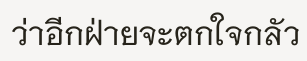ว่าอีกฝ่ายจะตกใจกลัว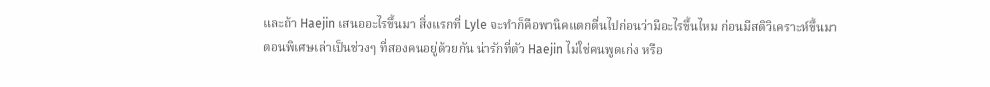และถ้า Haejin เสนออะไรขึ้นมา สิ่งแรกที่ Lyle จะทำก็คือพานิคแตกตื่นไปก่อนว่ามีอะไรขึ้นไหม ก่อนมีสติวิเคราะห์ขึ้นมา
ตอนพิเศษเล่าเป็นช่วงๆ ที่สองคนอยู่ด้วยกัน น่ารักที่ตัว Haejin ไม่ใช่คนพูดเก่ง หรือ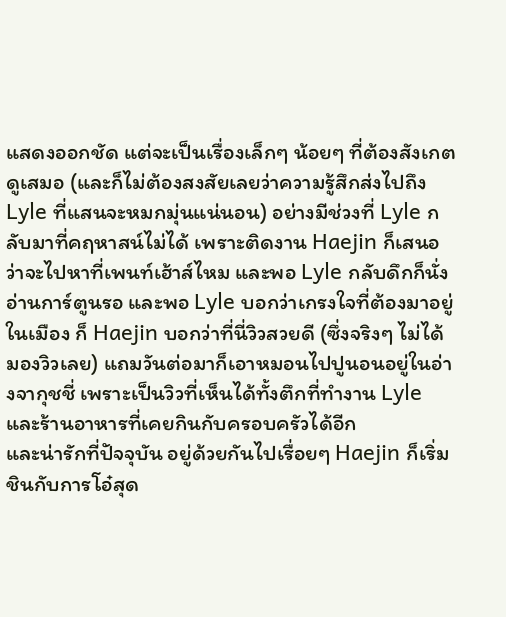แสดงออกชัด แต่จะเป็นเรื่องเล็กๆ น้อยๆ ที่ต้องสังเกตดูเสมอ (และก็ไม่ต้องสงสัยเลยว่าความรู้สึกส่งไปถึง Lyle ที่แสนจะหมกมุ่นแน่นอน) อย่างมีช่วงที่ Lyle กลับมาที่คฤหาสน์ไม่ได้ เพราะติดงาน Haejin ก็เสนอว่าจะไปหาที่เพนท์เฮ้าส์ไหม และพอ Lyle กลับดึกก็นั่งอ่านการ์ตูนรอ และพอ Lyle บอกว่าเกรงใจที่ต้องมาอยู่ในเมือง ก็ Haejin บอกว่าที่นี่วิวสวยดี (ซึ่งจริงๆ ไม่ได้มองวิวเลย) แถมวันต่อมาก็เอาหมอนไปปูนอนอยู่ในอ่างจากุชชี่ เพราะเป็นวิวที่เห็นได้ทั้งตึกที่ทำงาน Lyle และร้านอาหารที่เคยกินกับครอบครัวได้อีก
และน่ารักที่ปัจจุบัน อยู่ด้วยกันไปเรื่อยๆ Haejin ก็เริ่มชินกับการโอ๋สุด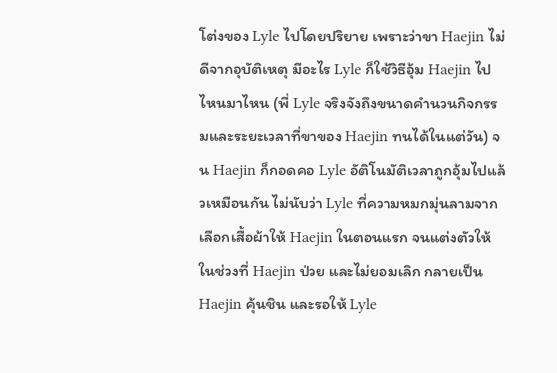โต่งของ Lyle ไปโดยปริยาย เพราะว่าขา Haejin ไม่ดีจากอุบัติเหตุ มีอะไร Lyle ก็ใช้วิธีอุ้ม Haejin ไปไหนมาไหน (พี่ Lyle จริงจังถึงขนาดคำนวนกิจกรรมและระยะเวลาที่ขาของ Haejin ทนได้ในแต่วัน) จน Haejin ก็กอดคอ Lyle อัติโนมัติเวลาถูกอุ้มไปแล้วเหมือนกัน ไม่นับว่า Lyle ที่ความหมกมุ่นลามจากเลือกเสื้อผ้าให้ Haejin ในตอนแรก จนแต่งตัวให้ในช่วงที่ Haejin ป่วย และไม่ยอมเลิก กลายเป็น Haejin คุ้นชิน และรอให้ Lyle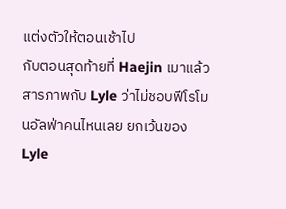แต่งตัวให้ตอนเช้าไป
กับตอนสุดท้ายที่ Haejin เมาแล้วสารภาพกับ Lyle ว่าไม่ชอบฟีโรโมนอัลฟ่าคนไหนเลย ยกเว้นของ Lyle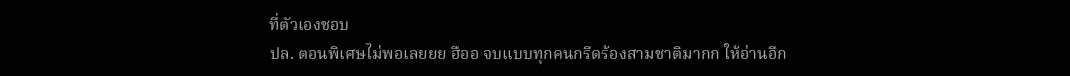ที่ตัวเองชอบ
ปล. ตอนพิเศษไม่พอเลยยย ฮืออ จบแบบทุกคนกรีดร้องสามชาติมากก ให้อ่านอีก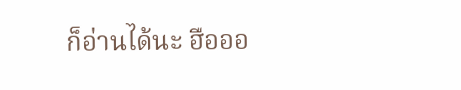ก็อ่านได้นะ ฮือออ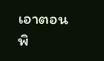เอาตอนพิ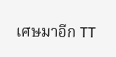เศษมาอีก TT